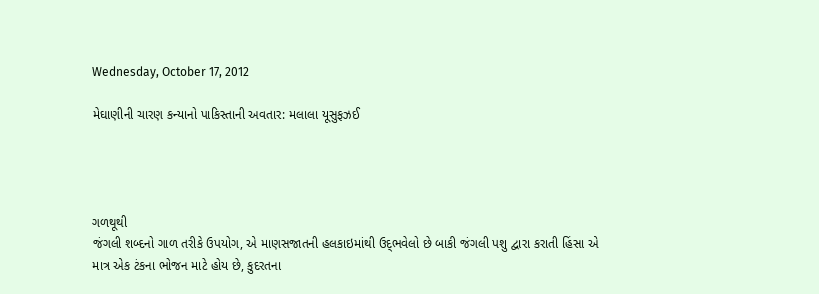Wednesday, October 17, 2012

મેઘાણીની ચારણ કન્યાનો પાકિસ્તાની અવતાર: મલાલા યૂસુફઝઈ




ગળથૂથી
જંગલી શબ્દનો ગાળ તરીકે ઉપયોગ, એ માણસજાતની હલકાઇમાંથી ઉદ્‌ભવેલો છે બાકી જંગલી પશુ દ્વારા કરાતી હિંસા એ માત્ર એક ટંકના ભોજન માટે હોય છે, કુદરતના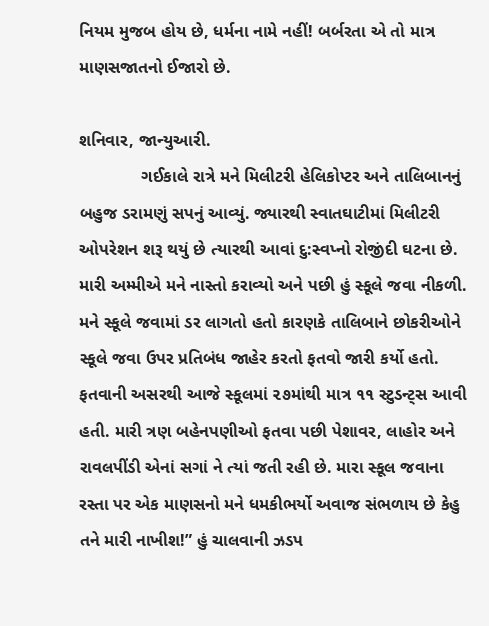નિયમ મુજબ હોય છે, ધર્મના નામે નહીં! બર્બરતા એ તો માત્ર માણસજાતનો ઈજારો છે.

શનિવાર, જાન્યુઆરી.
             ગઈકાલે રાત્રે મને મિલીટરી હેલિકોપ્ટર અને તાલિબાનનું બહુજ ડરામણું સપનું આવ્યું. જ્યારથી સ્વાતઘાટીમાં મિલીટરી ઓપરેશન શરૂ થયું છે ત્યારથી આવાં દુ:સ્વપ્નો રોજીંદી ઘટના છે. મારી અમ્મીએ મને નાસ્તો કરાવ્યો અને પછી હું સ્કૂલે જવા નીકળી. મને સ્કૂલે જવામાં ડર લાગતો હતો કારણકે તાલિબાને છોકરીઓને સ્કૂલે જવા ઉપર પ્રતિબંધ જાહેર કરતો ફતવો જારી કર્યો હતો. ફતવાની અસરથી આજે સ્કૂલમાં ૨૭માંથી માત્ર ૧૧ સ્ટુડન્ટ્સ આવી હતી. મારી ત્રણ બહેનપણીઓ ફતવા પછી પેશાવર, લાહોર અને રાવલપીંડી એનાં સગાં ને ત્યાં જતી રહી છે. મારા સ્કૂલ જવાના રસ્તા પર એક માણસનો મને ધમકીભર્યો અવાજ સંભળાય છે કેહુ તને મારી નાખીશ!” હું ચાલવાની ઝડપ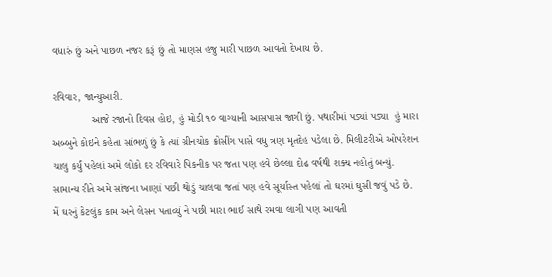વધારું છું અને પાછળ નજર કરૂં છું તો માણસ હજુ મારી પાછળ આવતો દેખાય છે.

રવિવાર, જાન્યુઆરી.
             આજે રજાનો દિવસ હોઇ, હું મોડી ૧૦ વાગ્યાની આસપાસ જાગી છું. પથારીમાં પડ્યાં પડ્યા  હું મારા અબ્બુને કોઇને કહેતા સાંભળું છું કે ત્યાં ગ્રીનચોક ક્રોસીંગ પાસે વધુ ત્રણ મૃતદેહ પડેલા છે. મિલીટરીએ ઓપરેશન ચાલુ કર્યું પહેલાં અમે લોકો દર રવિવારે પિકનીક પર જતા પણ હવે છેલ્લા દોઢ વર્ષથી શક્ય નહોતું બન્યું. સામાન્ય રીતે અમે સાંજના ખાણાં પછી થોડું ચાલવા જતાં પણ હવે સૂર્યાસ્ત પહેલાં તો ઘરમાં ઘુસી જવું પડે છે. મેં ઘરનું કેટલુંક કામ અને લેસન પતાવ્યું ને પછી મારા ભાઈ સાથે રમવા લાગી પણ આવતી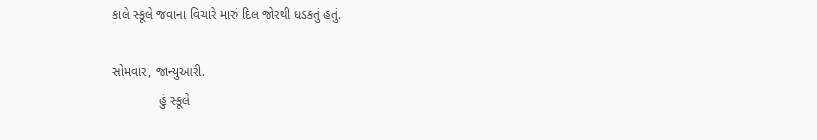કાલે સ્કૂલે જવાના વિચારે મારું દિલ જોરથી ધડકતું હતું.

સોમવાર, જાન્યુઆરી.
             હું સ્કૂલે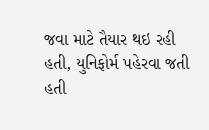જવા માટે તૈયાર થઇ રહી હતી, યુનિફોર્મ પહેરવા જતી હતી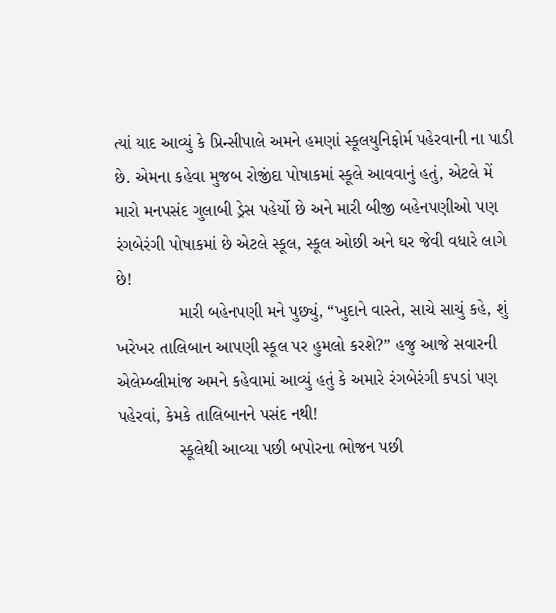ત્યાં યાદ આવ્યું કે પ્રિન્સીપાલે અમને હમણાં સ્કૂલયુનિફોર્મ પહેરવાની ના પાડી છે. એમના કહેવા મુજબ રોજીંદા પોષાકમાં સ્કૂલે આવવાનું હતું, એટલે મેં મારો મનપસંદ ગુલાબી ડ્રેસ પહેર્યો છે અને મારી બીજી બહેનપણીઓ પણ રંગબેરંગી પોષાકમાં છે એટલે સ્કૂલ, સ્કૂલ ઓછી અને ઘર જેવી વધારે લાગે છે!
             મારી બહેનપણી મને પુછ્યું, “ખુદાને વાસ્તે, સાચે સાચું કહે, શું ખરેખર તાલિબાન આપણી સ્કૂલ પર હુમલો કરશે?” હજુ આજે સવારની એલેમ્બ્લીમાંજ અમને કહેવામાં આવ્યું હતું કે અમારે રંગબેરંગી કપડાં પણ પહેરવાં, કેમકે તાલિબાનને પસંદ નથી!
             સ્કૂલેથી આવ્યા પછી બપોરના ભોજન પછી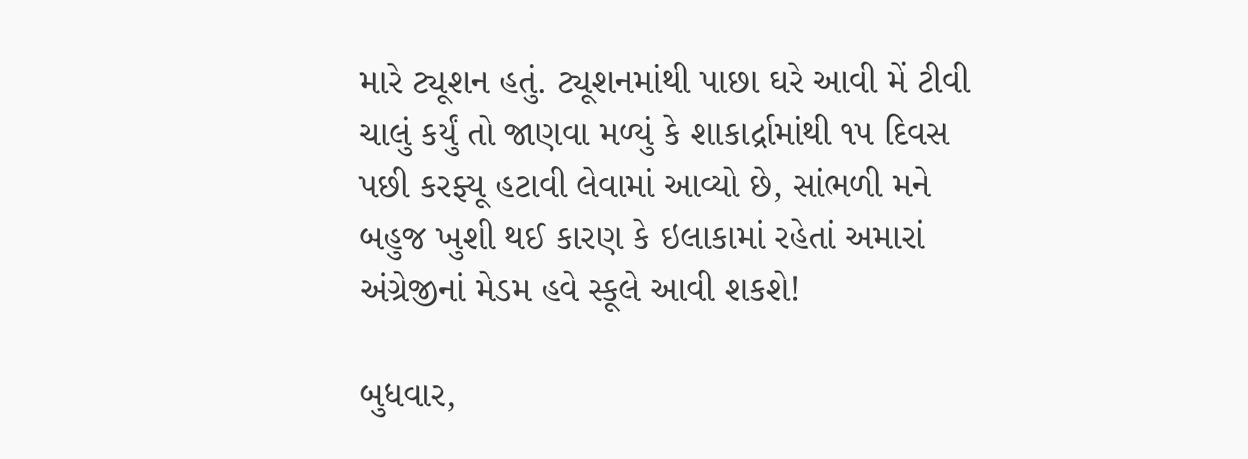મારે ટ્યૂશન હતું. ટ્યૂશનમાંથી પાછા ઘરે આવી મેં ટીવી ચાલું કર્યું તો જાણવા મળ્યું કે શાકાર્દ્રામાંથી ૧૫ દિવસ પછી કરફ્યૂ હટાવી લેવામાં આવ્યો છે, સાંભળી મને બહુજ ખુશી થઈ કારણ કે ઇલાકામાં રહેતાં અમારાં અંગ્રેજીનાં મેડમ હવે સ્કૂલે આવી શકશે!

બુધવાર,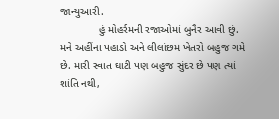જાન્યુઆરી.
             હું મોહર્રમની રજાઓમાં બુનૈર આવી છું. મને અહીંના પહાડો અને લીલાંછમ ખેતરો બહુજ ગમે છે. મારી સ્વાત ઘાટી પણ બહુજ સુંદર છે પણ ત્યાં શાંતિ નથી,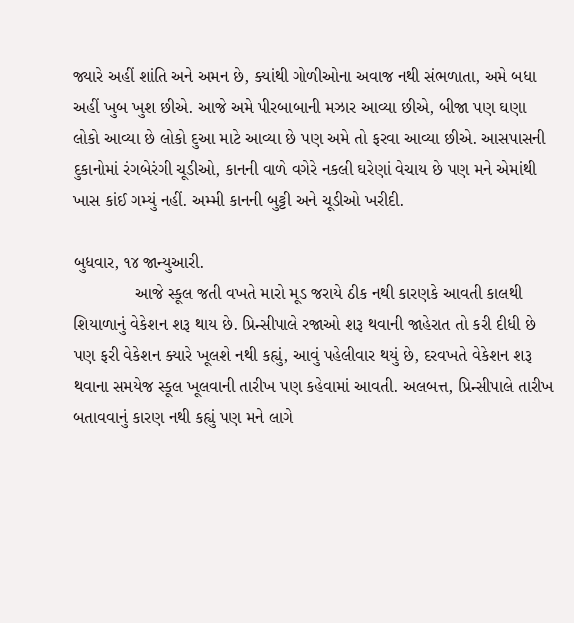જ્યારે અહીં શાંતિ અને અમન છે, ક્યાંથી ગોળીઓના અવાજ નથી સંભળાતા, અમે બધા અહીં ખુબ ખુશ છીએ. આજે અમે પીરબાબાની મઝાર આવ્યા છીએ, બીજા પણ ઘણા લોકો આવ્યા છે લોકો દુઆ માટે આવ્યા છે પણ અમે તો ફરવા આવ્યા છીએ. આસપાસની દુકાનોમાં રંગબેરંગી ચૂડીઓ, કાનની વાળે વગેરે નકલી ઘરેણાં વેચાય છે પણ મને એમાંથી ખાસ કાંઈ ગમ્યું નહીં. અમ્મી કાનની બુટ્ટી અને ચૂડીઓ ખરીદી.

બુધવાર, ૧૪ જાન્યુઆરી.
             આજે સ્કૂલ જતી વખતે મારો મૂડ જરાયે ઠીક નથી કારણકે આવતી કાલથી શિયાળાનું વેકેશન શરૂ થાય છે. પ્રિન્સીપાલે રજાઓ શરૂ થવાની જાહેરાત તો કરી દીધી છે પણ ફરી વેકેશન ક્યારે ખૂલશે નથી કહ્યું, આવું પહેલીવાર થયું છે, દરવખતે વેકેશન શરૂ થવાના સમયેજ સ્કૂલ ખૂલવાની તારીખ પણ કહેવામાં આવતી. અલબત્ત, પ્રિન્સીપાલે તારીખ બતાવવાનું કારણ નથી કહ્યું પણ મને લાગે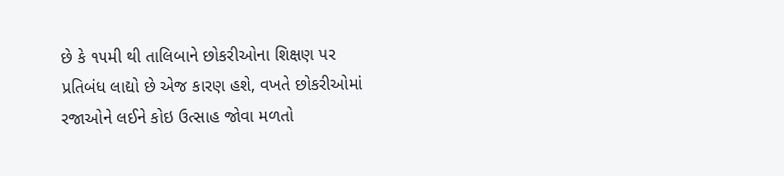છે કે ૧૫મી થી તાલિબાને છોકરીઓના શિક્ષણ પર પ્રતિબંધ લાદ્યો છે એજ કારણ હશે, વખતે છોકરીઓમાં રજાઓને લઈને કોઇ ઉત્સાહ જોવા મળતો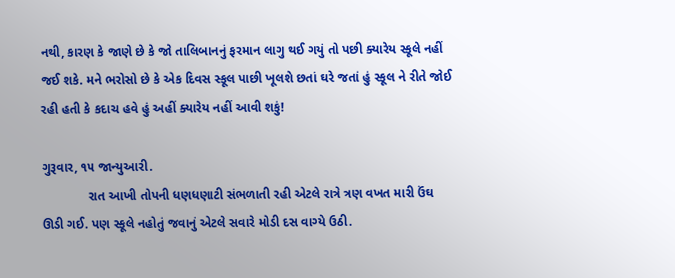નથી, કારણ કે જાણે છે કે જો તાલિબાનનું ફરમાન લાગુ થઈ ગયું તો પછી ક્યારેય સ્કૂલે નહીં જઈ શકે. મને ભરોસો છે કે એક દિવસ સ્કૂલ પાછી ખૂલશે છતાં ઘરે જતાં હું સ્કૂલ ને રીતે જોઈ રહી હતી કે કદાચ હવે હું અહીં ક્યારેય નહીં આવી શકું!

ગુરૂવાર, ૧૫ જાન્યુઆરી.
             રાત આખી તોપની ધણધણાટી સંભળાતી રહી એટલે રાત્રે ત્રણ વખત મારી ઉંઘ ઊડી ગઈ. પણ સ્કૂલે નહોતું જવાનું એટલે સવારે મોડી દસ વાગ્યે ઉઠી.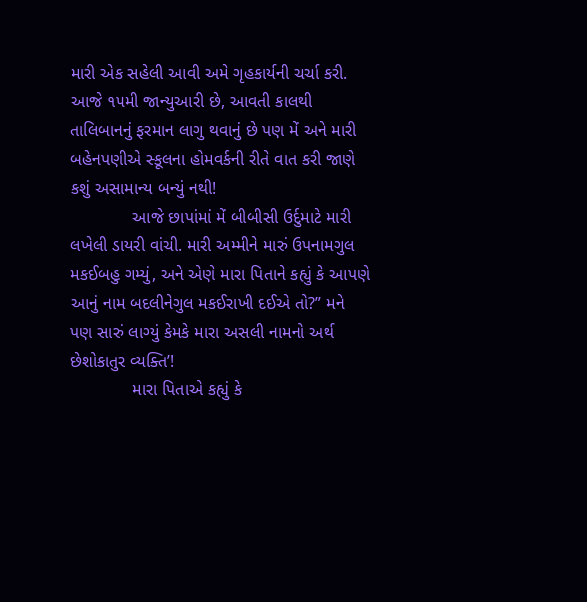મારી એક સહેલી આવી અમે ગૃહકાર્યની ચર્ચા કરી. આજે ૧૫મી જાન્યુઆરી છે, આવતી કાલથી તાલિબાનનું ફરમાન લાગુ થવાનું છે પણ મેં અને મારી બહેનપણીએ સ્કૂલના હોમવર્કની રીતે વાત કરી જાણે કશું અસામાન્ય બન્યું નથી!
             આજે છાપાંમાં મેં બીબીસી ઉર્દુમાટે મારી લખેલી ડાયરી વાંચી. મારી અમ્મીને મારું ઉપનામગુલ મકઈબહુ ગમ્યું, અને એણે મારા પિતાને કહ્યું કે આપણે આનું નામ બદલીનેગુલ મકઈરાખી દઈએ તો?” મને પણ સારું લાગ્યું કેમકે મારા અસલી નામનો અર્થ છેશોકાતુર વ્યક્તિ’!
             મારા પિતાએ કહ્યું કે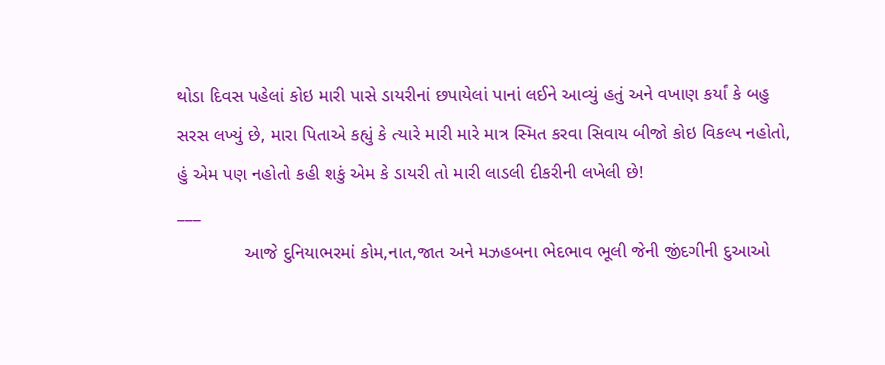થોડા દિવસ પહેલાં કોઇ મારી પાસે ડાયરીનાં છપાયેલાં પાનાં લઈને આવ્યું હતું અને વખાણ કર્યાં કે બહુ સરસ લખ્યું છે, મારા પિતાએ કહ્યું કે ત્યારે મારી મારે માત્ર સ્મિત કરવા સિવાય બીજો કોઇ વિકલ્પ નહોતો, હું એમ પણ નહોતો કહી શકું એમ કે ડાયરી તો મારી લાડલી દીકરીની લખેલી છે!
___
             આજે દુનિયાભરમાં કોમ,નાત,જાત અને મઝહબના ભેદભાવ ભૂલી જેની જીંદગીની દુઆઓ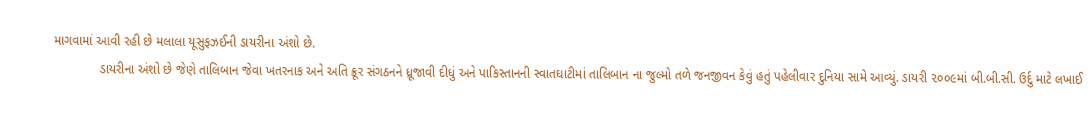માગવામાં આવી રહી છે મલાલા યૂસુફઝઈની ડાયરીના અંશો છે.
             ડાયરીના અંશો છે જેણે તાલિબાન જેવા ખતરનાક અને અતિ ક્રૂર સંગઠનને ધ્રૂજાવી દીધું અને પાકિસ્તાનની સ્વાતઘાટીમાં તાલિબાન ના જુલ્મો તળે જનજીવન કેવું હતું પહેલીવાર દુનિયા સામે આવ્યું. ડાયરી ૨૦૦૯માં બી.બી.સી. ઉર્દુ માટે લખાઈ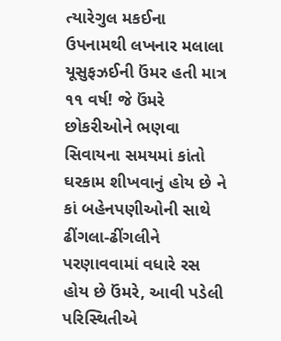ત્યારેગુલ મકઈના ઉપનામથી લખનાર મલાલા યૂસુફઝઈની ઉંમર હતી માત્ર ૧૧ વર્ષ! જે ઉંમરે છોકરીઓને ભણવા સિવાયના સમયમાં કાંતો ઘરકામ શીખવાનું હોય છે ને કાં બહેનપણીઓની સાથે ઢીંગલા-ઢીંગલીને પરણાવવામાં વધારે રસ હોય છે ઉંમરે, આવી પડેલી પરિસ્થિતીએ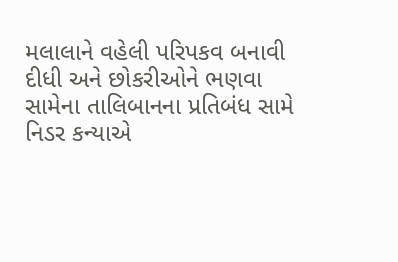મલાલાને વહેલી પરિપકવ બનાવી દીધી અને છોકરીઓને ભણવા સામેના તાલિબાનના પ્રતિબંધ સામે નિડર કન્યાએ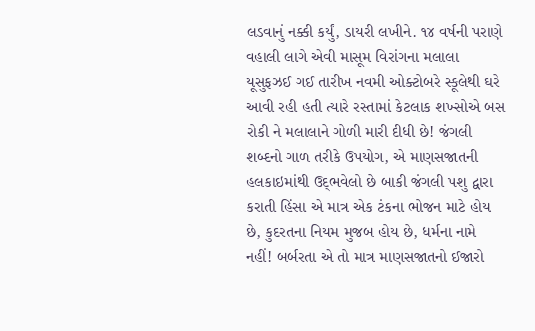લડવાનું નક્કી કર્યું, ડાયરી લખીને. ૧૪ વર્ષની પરાણે વહાલી લાગે એવી માસૂમ વિરાંગના મલાલા યૂસુફઝઈ ગઈ તારીખ નવમી ઓક્ટોબરે સ્કૂલેથી ઘરે આવી રહી હતી ત્યારે રસ્તામાં કેટલાક શખ્સોએ બસ રોકી ને મલાલાને ગોળી મારી દીધી છે! જંગલી શબ્દનો ગાળ તરીકે ઉપયોગ, એ માણસજાતની હલકાઇમાંથી ઉદ્‌ભવેલો છે બાકી જંગલી પશુ દ્વારા કરાતી હિંસા એ માત્ર એક ટંકના ભોજન માટે હોય છે, કુદરતના નિયમ મુજબ હોય છે, ધર્મના નામે નહીં! બર્બરતા એ તો માત્ર માણસજાતનો ઈજારો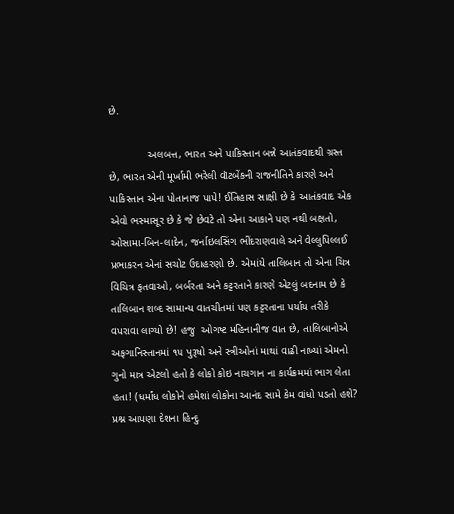છે.

             અલબત્ત, ભારત અને પાકિસ્તાન બન્ને આતંકવાદથી ગ્રસ્ત છે, ભારત એની મૂર્ખામી ભરેલી વૉટબેંકની રાજનીતિને કારણે અને પાકિસ્તાન એના પોતાનાજ પાપે! ઈતિહાસ સાક્ષી છે કે આતંકવાદ એક એવો ભસ્માસૂર છે કે જે છેવટે તો એના આકાને પણ નથી બક્ષતો, ઓસામા-બિન-લાદેન, જર્નાઇલસિંગ ભીંદરાણવાલે અને વેલ્લુપિલ્લઈ પ્રભાકરન એનાં સચોટ ઉદાહરણો છે. એમાંયે તાલિબાન તો એના ચિત્ર વિચિત્ર ફતવાઓ, બર્બરતા અને કટ્ટરતાને કારણે એટલું બદનામ છે કે તાલિબાન શબ્દ સામાન્ય વાતચીતમાં પણ કટ્ટરતાના પર્યાય તરીકે વપરાવા લાગ્યો છે! હજુ  ઓગષ્ટ મહિનાનીજ વાત છે, તાલિબાનોએ અફગાનિસ્તાનમાં ૧૫ પુરૂષો અને સ્ત્રીઓનાં માથાં વાઢી નાખ્યાં એમનો ગુનો માત્ર એટલો હતો કે લોકો કોઇ નાચગાન ના કાર્યક્રમમાં ભાગ લેતા હતા! (ધર્માંધ લોકોને હમેશાં લોકોના આનંદ સામે કેમ વાંધો પડતો હશે? પ્રશ્ન આપણા દેશના હિન્દુ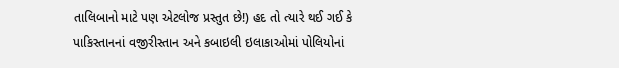તાલિબાનો માટે પણ એટલોજ પ્રસ્તુત છે!) હદ તો ત્યારે થઈ ગઈ કે પાકિસ્તાનનાં વજીરીસ્તાન અને કબાઇલી ઇલાકાઓમાં પોલિયોનાં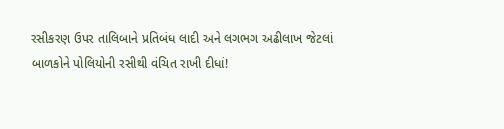રસીકરણ ઉપર તાલિબાને પ્રતિબંધ લાદી અને લગભગ અઢીલાખ જેટલાં બાળકોને પોલિયોની રસીથી વંચિત રાખી દીધાં!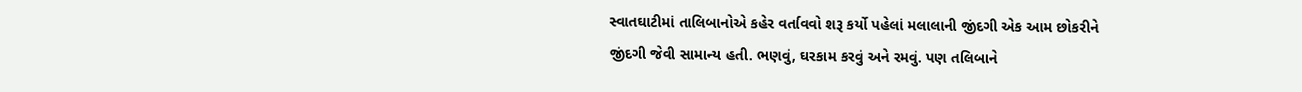સ્વાતઘાટીમાં તાલિબાનોએ કહેર વર્તાવવો શરૂ કર્યો પહેલાં મલાલાની જીંદગી એક આમ છોકરીને જીંદગી જેવી સામાન્ય હતી. ભણવું, ઘરકામ કરવું અને રમવું. પણ તલિબાને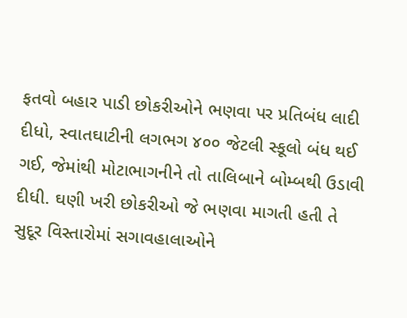ફતવો બહાર પાડી છોકરીઓને ભણવા પર પ્રતિબંધ લાદી દીધો, સ્વાતઘાટીની લગભગ ૪૦૦ જેટલી સ્કૂલો બંધ થઈ ગઈ, જેમાંથી મોટાભાગનીને તો તાલિબાને બોમ્બથી ઉડાવી દીધી. ઘણી ખરી છોકરીઓ જે ભણવા માગતી હતી તે સુદૂર વિસ્તારોમાં સગાવહાલાઓને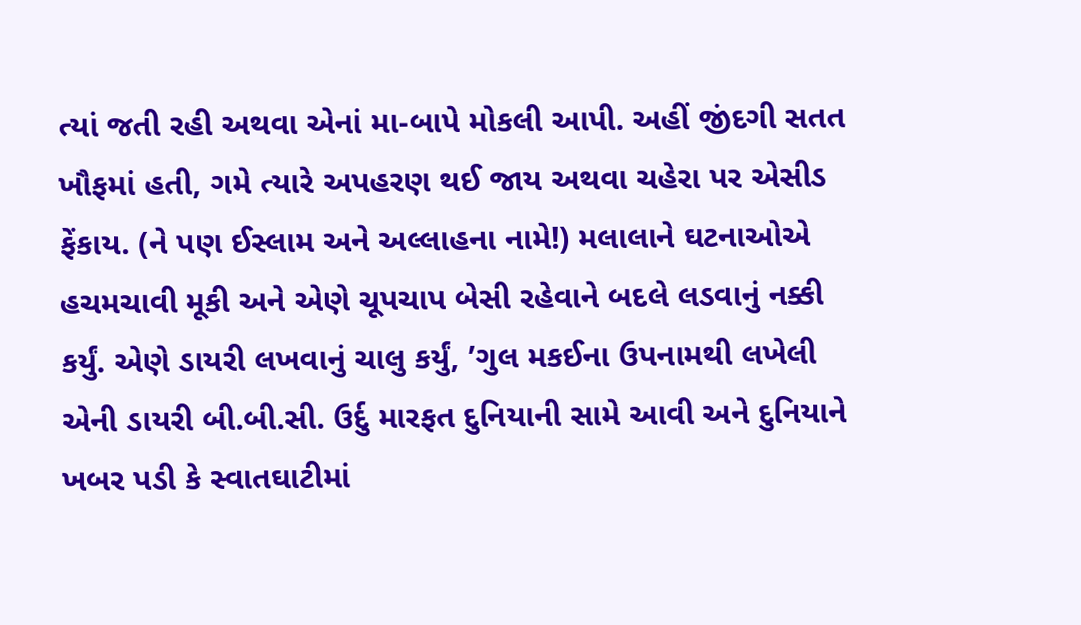ત્યાં જતી રહી અથવા એનાં મા-બાપે મોકલી આપી. અહીં જીંદગી સતત ખૌફમાં હતી, ગમે ત્યારે અપહરણ થઈ જાય અથવા ચહેરા પર એસીડ ફેંકાય. (ને પણ ઈસ્લામ અને અલ્લાહના નામે!) મલાલાને ઘટનાઓએ હચમચાવી મૂકી અને એણે ચૂપચાપ બેસી રહેવાને બદલે લડવાનું નક્કી કર્યું. એણે ડાયરી લખવાનું ચાલુ કર્યું, ’ગુલ મકઈના ઉપનામથી લખેલી એની ડાયરી બી.બી.સી. ઉર્દુ મારફત દુનિયાની સામે આવી અને દુનિયાને ખબર પડી કે સ્વાતઘાટીમાં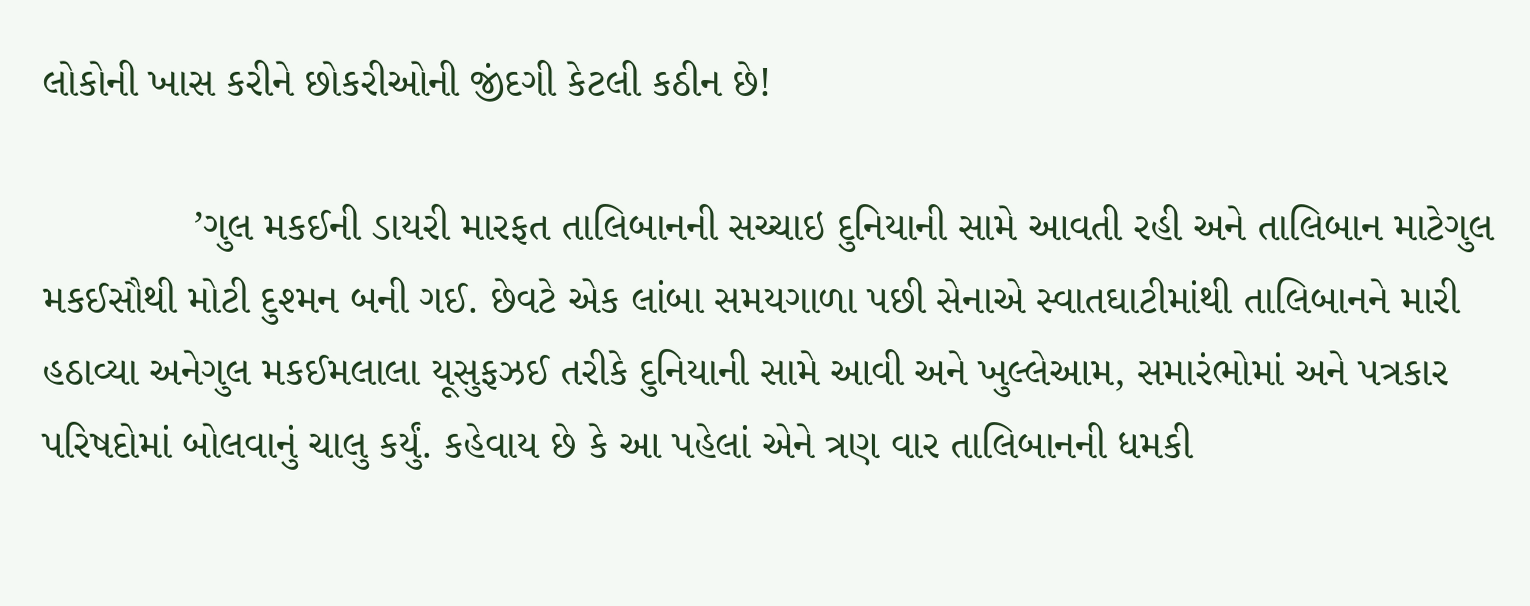લોકોની ખાસ કરીને છોકરીઓની જીંદગી કેટલી કઠીન છે!

             ’ગુલ મકઈની ડાયરી મારફત તાલિબાનની સચ્ચાઇ દુનિયાની સામે આવતી રહી અને તાલિબાન માટેગુલ મકઈસૌથી મોટી દુશ્મન બની ગઈ. છેવટે એક લાંબા સમયગાળા પછી સેનાએ સ્વાતઘાટીમાંથી તાલિબાનને મારી હઠાવ્યા અનેગુલ મકઈમલાલા યૂસુફઝઈ તરીકે દુનિયાની સામે આવી અને ખુલ્લેઆમ, સમારંભોમાં અને પત્રકાર પરિષદોમાં બોલવાનું ચાલુ કર્યું. કહેવાય છે કે આ પહેલાં એને ત્રણ વાર તાલિબાનની ધમકી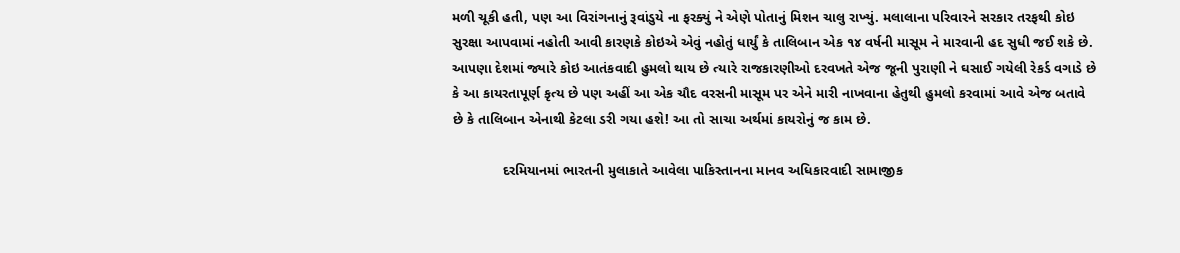મળી ચૂકી હતી, પણ આ વિરાંગનાનું રૂવાંડુયે ના ફરક્યું ને એણે પોતાનું મિશન ચાલુ રાખ્યું. મલાલાના પરિવારને સરકાર તરફથી કોઇ સુરક્ષા આપવામાં નહોતી આવી કારણકે કોઇએ એવું નહોતું ધાર્યું કે તાલિબાન એક ૧૪ વર્ષની માસૂમ ને મારવાની હદ સુધી જઈ શકે છે. આપણા દેશમાં જ્યારે કોઇ આતંકવાદી હુમલો થાય છે ત્યારે રાજકારણીઓ દરવખતે એજ જૂની પુરાણી ને ઘસાઈ ગયેલી રેકર્ડ વગાડે છે કે આ કાયરતાપૂર્ણ કૃત્ય છે પણ અહીં આ એક ચૌદ વરસની માસૂમ પર એને મારી નાખવાના હેતુથી હુમલો કરવામાં આવે એજ બતાવે છે કે તાલિબાન એનાથી કેટલા ડરી ગયા હશે! આ તો સાચા અર્થમાં કાયરોનું જ કામ છે.

             દરમિયાનમાં ભારતની મુલાકાતે આવેલા પાકિસ્તાનના માનવ અધિકારવાદી સામાજીક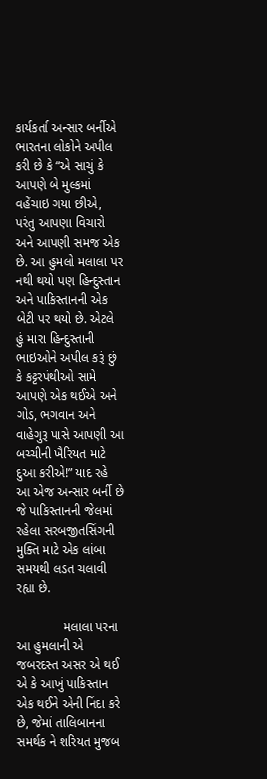કાર્યકર્તા અન્સાર બર્નીએ ભારતના લોકોને અપીલ કરી છે કે “એ સાચું કે આપણે બે મુલ્કમાં વહેંચાઇ ગયા છીએ, પરંતુ આપણા વિચારો અને આપણી સમજ એક છે. આ હુમલો મલાલા પર નથી થયો પણ હિન્દુસ્તાન અને પાકિસ્તાનની એક બેટી પર થયો છે. એટલે હું મારા હિન્દુસ્તાની ભાઇઓને અપીલ કરૂં છું કે કટ્ટરપંથીઓ સામે આપણે એક થઈએ અને ગોડ, ભગવાન અને વાહેગુરૂ પાસે આપણી આ બચ્ચીની ખૈરિયત માટે દુઆ કરીએ!” યાદ રહે આ એજ અન્સાર બર્ની છે જે પાકિસ્તાનની જેલમાં રહેલા સરબજીતસિંગની મુક્તિ માટે એક લાંબા સમયથી લડત ચલાવી રહ્યા છે.

             મલાલા પરના આ હુમલાની એ જબરદસ્ત અસર એ થઈ એ કે આખું પાકિસ્તાન એક થઈને એની નિંદા કરે છે, જેમાં તાલિબાનના સમર્થક ને શરિયત મુજબ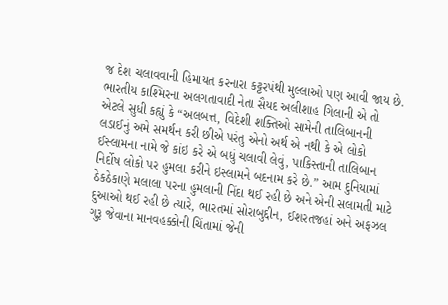જ દેશ ચલાવવાની હિમાયત કરનારા કટ્ટરપંથી મુલ્લાઓ પણ આવી જાય છે. ભારતીય કાશ્મિરના અલગતાવાદી નેતા સૈયદ અલીશાહ ગિલાની એ તો એટલે સુધી કહ્યું કે “અલબત્ત, વિદેશી શક્તિઓ સામેની તાલિબાનની લડાઈનું અમે સમર્થન કરી છીએ પરંતુ એનો અર્થ એ નથી કે એ લોકો ઈસ્લામના નામે જે કાંઇ કરે એ બધું ચલાવી લેવું, પાકિસ્તાની તાલિબાન નિર્દોષ લોકો પર હુમલા કરીને ઇસ્લામને બદનામ કરે છે.” આમ દુનિયામાં ઠેકઠેકાણે મલાલા પરના હુમલાની નિંદા થઈ રહી છે અને એની સલામતી માટે દુઆઓ થઈ રહી છે ત્યારે, ભારતમાં સોરાબુદ્દીન, ઈશરતજહાં અને અફઝલ ગુરૂ જેવાના માનવહક્કોની ચિંતામાં જેની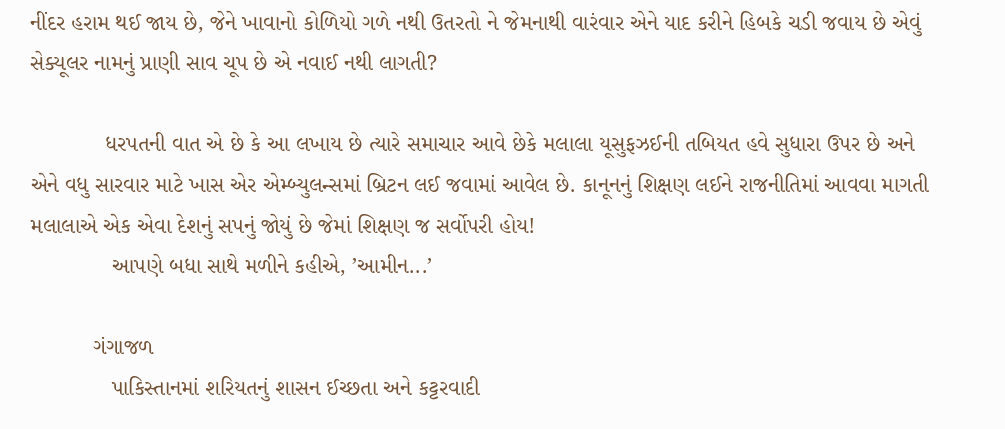નીંદર હરામ થઈ જાય છે, જેને ખાવાનો કોળિયો ગળે નથી ઉતરતો ને જેમનાથી વારંવાર એને યાદ કરીને હિબકે ચડી જવાય છે એવું સેક્યૂલર નામનું પ્રાણી સાવ ચૂપ છે એ નવાઈ નથી લાગતી?

            ધરપતની વાત એ છે કે આ લખાય છે ત્યારે સમાચાર આવે છેકે મલાલા યૂસુફઝઈની તબિયત હવે સુધારા ઉપર છે અને એને વધુ સારવાર માટે ખાસ એર એમ્બ્યુલન્સમાં બ્રિટન લઈ જવામાં આવેલ છે. કાનૂનનું શિક્ષણ લઈને રાજનીતિમાં આવવા માગતી મલાલાએ એક એવા દેશનું સપનું જોયું છે જેમાં શિક્ષણ જ સર્વોપરી હોય!
             આપણે બધા સાથે મળીને કહીએ, ’આમીન...’

          ગંગાજળ
             પાકિસ્તાનમાં શરિયતનું શાસન ઈચ્છતા અને કટ્ટરવાદી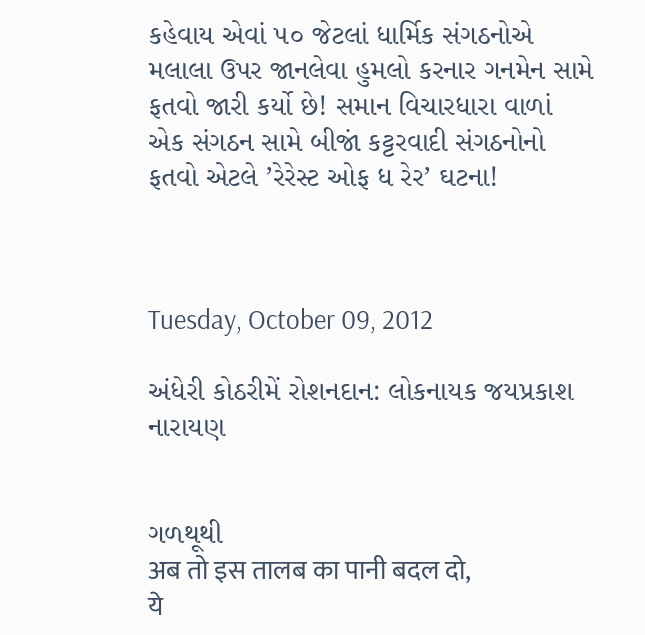કહેવાય એવાં ૫૦ જેટલાં ધાર્મિક સંગઠનોએ મલાલા ઉપર જાનલેવા હુમલો કરનાર ગનમેન સામે ફતવો જારી કર્યો છે! સમાન વિચારધારા વાળાં એક સંગઠન સામે બીજાં કટ્ટરવાદી સંગઠનોનો ફતવો એટલે ’રેરેસ્ટ ઓફ ધ રેર’ ઘટના!



Tuesday, October 09, 2012

અંધેરી કોઠરીમેં રોશનદાન: લોકનાયક જયપ્રકાશ નારાયણ


ગળથૂથી
अब तो इस तालब का पानी बदल दो,
ये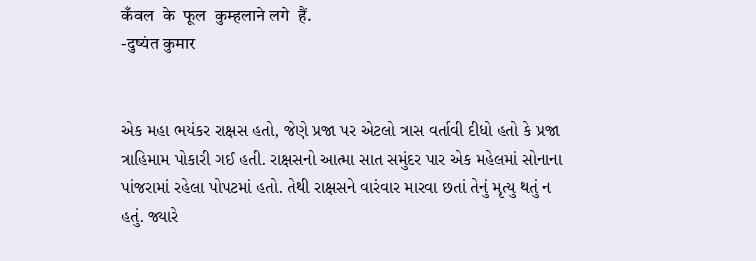कँवल  के  फूल  कुम्हलाने लगे  हैं.
-दुष्यंत कुमार


એક મહા ભયંકર રાક્ષસ હતો, જેણે પ્રજા પર એટલો ત્રાસ વર્તાવી દીધો હતો કે પ્રજા ત્રાહિમામ પોકારી ગઈ હતી. રાક્ષસનો આત્મા સાત સમુંદર પાર એક મહેલમાં સોનાના પાંજરામાં રહેલા પોપટમાં હતો. તેથી રાક્ષસને વારંવાર મારવા છતાં તેનું મૃત્યુ થતું ન હતું. જ્યારે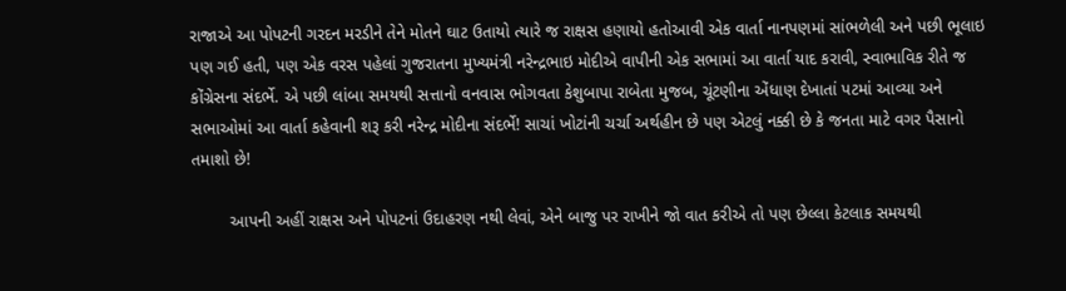રાજાએ આ પોપટની ગરદન મરડીને તેને મોતને ઘાટ ઉતાયો ત્યારે જ રાક્ષસ હણાયો હતોઆવી એક વાર્તા નાનપણમાં સાંભળેલી અને પછી ભૂલાઇ પણ ગઈ હતી, પણ એક વરસ પહેલાં ગુજરાતના મુખ્યમંત્રી નરેન્દ્રભાઇ મોદીએ વાપીની એક સભામાં આ વાર્તા યાદ કરાવી, સ્વાભાવિક રીતે જ કોંગ્રેસના સંદર્ભે. એ પછી લાંબા સમયથી સત્તાનો વનવાસ ભોગવતા કેશુબાપા રાબેતા મુજબ, ચૂંટણીના એંધાણ દેખાતાં પટમાં આવ્યા અને સભાઓમાં આ વાર્તા કહેવાની શરૂ કરી નરેન્દ્ર મોદીના સંદર્ભે! સાચાં ખોટાંની ચર્ચા અર્થહીન છે પણ એટલું નક્કી છે કે જનતા માટે વગર પૈસાનો તમાશો છે!

        આપની અહીં રાક્ષસ અને પોપટનાં ઉદાહરણ નથી લેવાં, એને બાજુ પર રાખીને જો વાત કરીએ તો પણ છેલ્લા કેટલાક સમયથી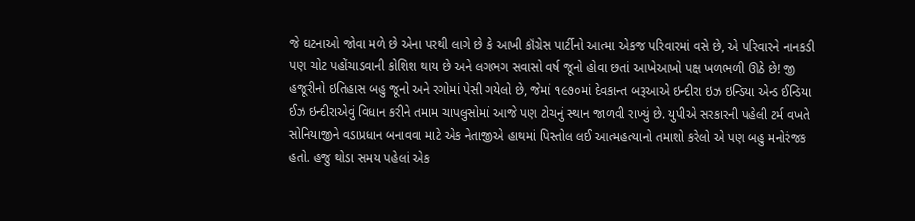જે ઘટનાઓ જોવા મળે છે એના પરથી લાગે છે કે આખી કૉંગ્રેસ પાર્ટીનો આત્મા એકજ પરિવારમાં વસે છે, એ પરિવારને નાનકડી પણ ચોટ પહોંચાડવાની કોશિશ થાય છે અને લગભગ સવાસો વર્ષ જૂનો હોવા છતાં આખેઆખો પક્ષ ખળભળી ઊઠે છે! જી હજૂરીનો ઇતિહાસ બહુ જૂનો અને રગોમાં પેસી ગયેલો છે, જેમાં ૧૯૭૦માં દેવકાન્ત બરૂઆએ ઇન્દીરા ઇઝ ઇન્ડિયા એન્ડ ઈન્ડિયા ઈઝ ઇન્દીરાએવું વિધાન કરીને તમામ ચાપલુસોમાં આજે પણ ટોચનું સ્થાન જાળવી રાખ્યું છે. યુપીએ સરકારની પહેલી ટર્મ વખતે સોનિયાજીને વડાપ્રધાન બનાવવા માટે એક નેતાજીએ હાથમાં પિસ્તોલ લઈ આત્મહત્યાનો તમાશો કરેલો એ પણ બહુ મનોરંજક હતો. હજુ થોડા સમય પહેલાં એક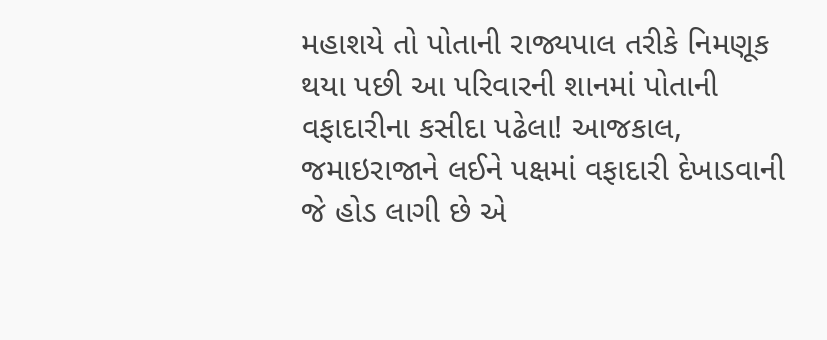મહાશયે તો પોતાની રાજ્યપાલ તરીકે નિમણૂક થયા પછી આ પરિવારની શાનમાં પોતાની વફાદારીના કસીદા પઢેલા! આજકાલ, જમાઇરાજાને લઈને પક્ષમાં વફાદારી દેખાડવાની જે હોડ લાગી છે એ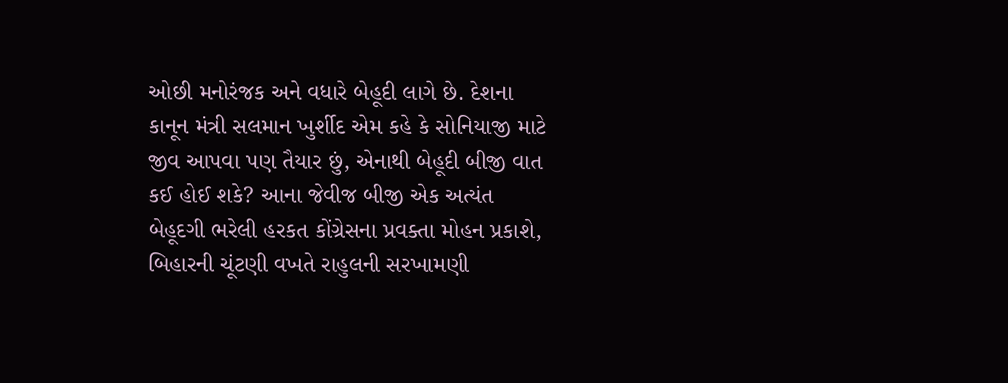ઓછી મનોરંજક અને વધારે બેહૂદી લાગે છે. દેશના કાનૂન મંત્રી સલમાન ખુર્શીદ એમ કહે કે સોનિયાજી માટે જીવ આપવા પણ તૈયાર છું, એનાથી બેહૂદી બીજી વાત કઈ હોઈ શકે? આના જેવીજ બીજી એક અત્યંત બેહૂદગી ભરેલી હરકત કોંગ્રેસના પ્રવક્તા મોહન પ્રકાશે, બિહારની ચૂંટણી વખતે રાહુલની સરખામણી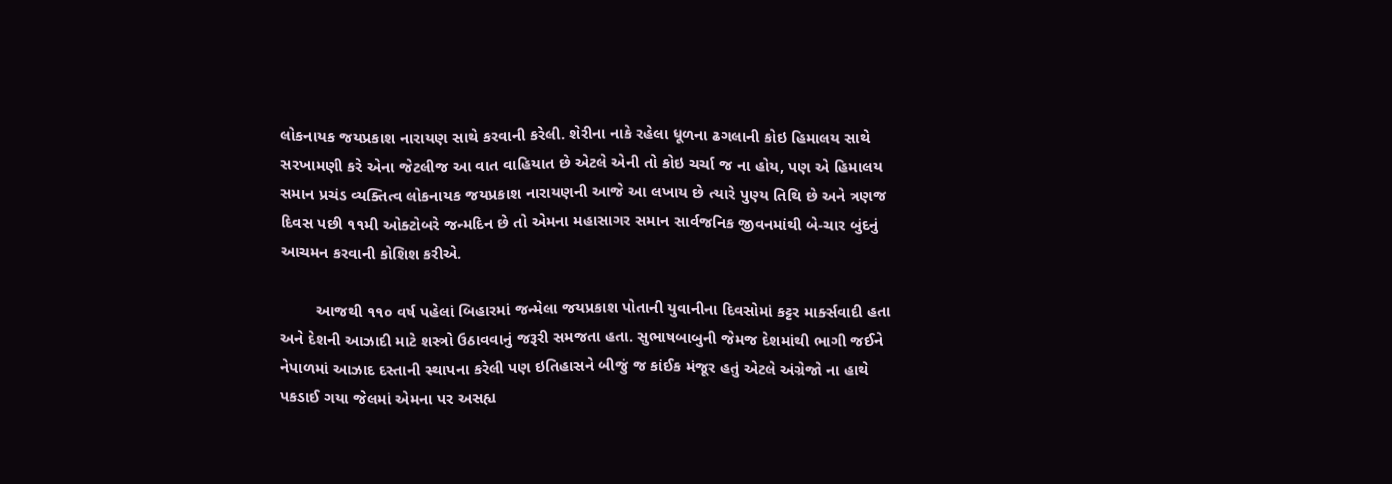લોકનાયક જયપ્રકાશ નારાયણ સાથે કરવાની કરેલી. શેરીના નાકે રહેલા ધૂળના ઢગલાની કોઇ હિમાલય સાથે સરખામણી કરે એના જેટલીજ આ વાત વાહિયાત છે એટલે એની તો કોઇ ચર્ચા જ ના હોય, પણ એ હિમાલય સમાન પ્રચંડ વ્યક્તિત્વ લોકનાયક જયપ્રકાશ નારાયણની આજે આ લખાય છે ત્યારે પુણ્ય તિથિ છે અને ત્રણજ દિવસ પછી ૧૧મી ઓક્ટોબરે જન્મદિન છે તો એમના મહાસાગર સમાન સાર્વજનિક જીવનમાંથી બે-ચાર બુંદનું આચમન કરવાની કોશિશ કરીએ.

        આજથી ૧૧૦ વર્ષ પહેલાં બિહારમાં જન્મેલા જયપ્રકાશ પોતાની યુવાનીના દિવસોમાં કટ્ટર માર્ક્સવાદી હતા અને દેશની આઝાદી માટે શસ્ત્રો ઉઠાવવાનું જરૂરી સમજતા હતા. સુભાષબાબુની જેમજ દેશમાંથી ભાગી જઈને નેપાળમાં આઝાદ દસ્તાની સ્થાપના કરેલી પણ ઇતિહાસને બીજું જ કાંઈક મંજૂર હતું એટલે અંગ્રેજો ના હાથે પકડાઈ ગયા જેલમાં એમના પર અસહ્ય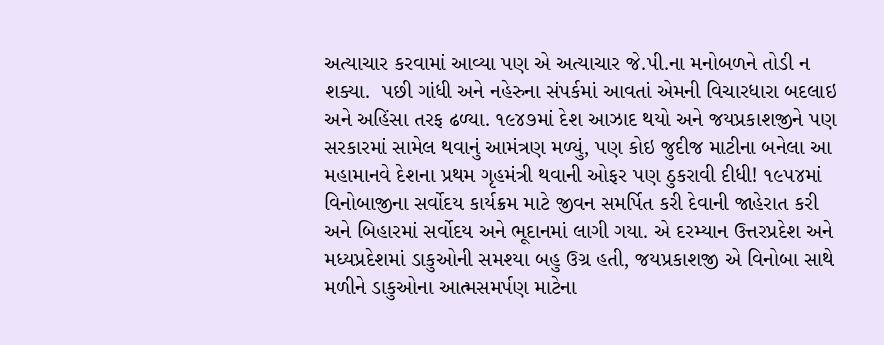અત્યાચાર કરવામાં આવ્યા પણ એ અત્યાચાર જે.પી.ના મનોબળને તોડી ન શક્યા.  પછી ગાંધી અને નહેરુના સંપર્કમાં આવતાં એમની વિચારધારા બદલાઇ અને અહિંસા તરફ ઢળ્યા. ૧૯૪૭માં દેશ આઝાદ થયો અને જયપ્રકાશજીને પણ સરકારમાં સામેલ થવાનું આમંત્રણ મળ્યું, પણ કોઇ જુદીજ માટીના બનેલા આ મહામાનવે દેશના પ્રથમ ગૃહમંત્રી થવાની ઓફર પણ ઠુકરાવી દીધી! ૧૯૫૪માં વિનોબાજીના સર્વોદય કાર્યક્રમ માટે જીવન સમર્પિત કરી દેવાની જાહેરાત કરી અને બિહારમાં સર્વોદય અને ભૂદાનમાં લાગી ગયા. એ દરમ્યાન ઉત્તરપ્રદેશ અને મધ્યપ્રદેશમાં ડાકુઓની સમશ્યા બહુ ઉગ્ર હતી, જયપ્રકાશજી એ વિનોબા સાથે મળીને ડાકુઓના આત્મસમર્પણ માટેના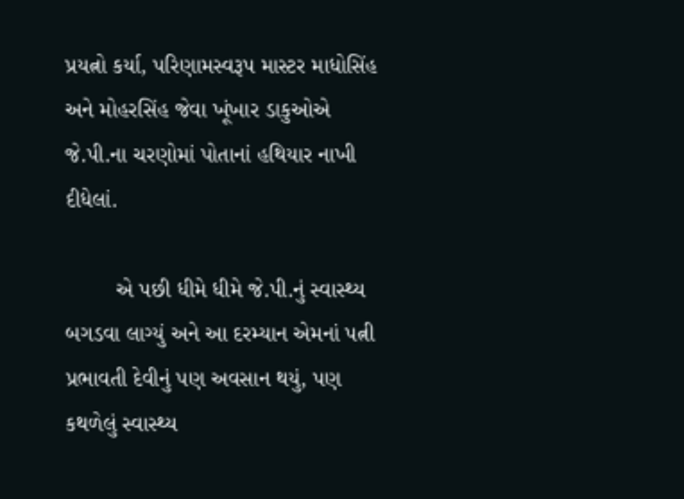પ્રયત્નો કર્યા, પરિણામસ્વરૂપ માસ્ટર માધોસિંહ અને મોહરસિંહ જેવા ખૂંખાર ડાકુઓએ જે.પી.ના ચરણોમાં પોતાનાં હથિયાર નાખી દીધેલાં.

        એ પછી ધીમે ધીમે જે.પી.નું સ્વાસ્થ્ય બગડવા લાગ્યું અને આ દરમ્યાન એમનાં પત્ની પ્રભાવતી દેવીનું પણ અવસાન થયું, પણ કથળેલું સ્વાસ્થ્ય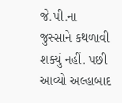જે.પી.ના જુસ્સાને કથળાવી શક્યું નહીં. પછી આવ્યો અલ્હાબાદ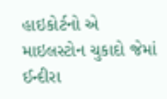હાઇકોર્ટનો એ માઇલસ્ટોન ચુકાદો જેમાં ઈન્દીરા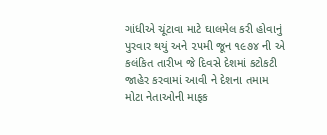ગાંધીએ ચૂંટાવા માટે ઘાલમેલ કરી હોવાનું પુરવાર થયું અને ૨૫મી જૂન ૧૯૭૪ ની એ કલંકિત તારીખ જે દિવસે દેશમાં કટોકટી જાહેર કરવામાં આવી ને દેશના તમામ મોટા નેતાઓની માફક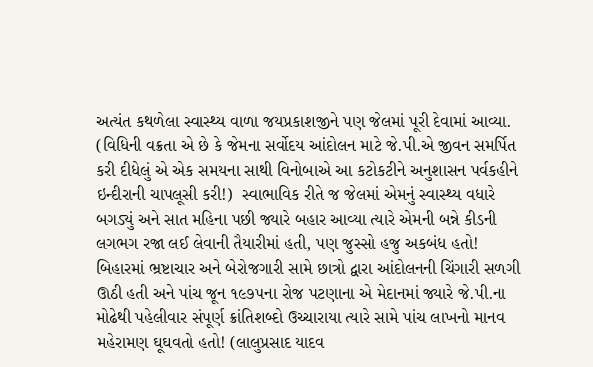અત્યંત કથળેલા સ્વાસ્થ્ય વાળા જયપ્રકાશજીને પણ જેલમાં પૂરી દેવામાં આવ્યા. (વિધિની વક્રતા એ છે કે જેમના સર્વોદય આંદોલન માટે જે.પી.એ જીવન સમર્પિત કરી દીધેલું એ એક સમયના સાથી વિનોબાએ આ કટોકટીને અનુશાસન પર્વકહીને ઇન્દીરાની ચાપલૂસી કરી!)  સ્વાભાવિક રીતે જ જેલમાં એમનું સ્વાસ્થ્ય વધારે બગડ્યું અને સાત મહિના પછી જ્યારે બહાર આવ્યા ત્યારે એમની બન્ને કીડની લગભગ રજા લઈ લેવાની તૈયારીમાં હતી, પણ જુસ્સો હજુ અકબંધ હતો! બિહારમાં ભ્રષ્ટાચાર અને બેરોજગારી સામે છાત્રો દ્વારા આંદોલનની ચિંગારી સળગી ઊઠી હતી અને પાંચ જૂન ૧૯૭૫ના રોજ પટણાના એ મેદાનમાં જ્યારે જે.પી.ના મોઢેથી પહેલીવાર સંપૂર્ણ ક્રાંતિશબ્દો ઉચ્ચારાયા ત્યારે સામે પાંચ લાખનો માનવ મહેરામણ ઘૂઘવતો હતો! (લાલુપ્રસાદ યાદવ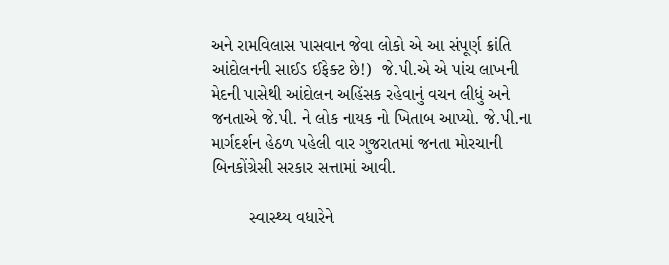અને રામવિલાસ પાસવાન જેવા લોકો એ આ સંપૂર્ણ ક્રાંતિ આંદોલનની સાઈડ ઈફેક્ટ છે!)  જે.પી.એ એ પાંચ લાખની મેદની પાસેથી આંદોલન અહિંસક રહેવાનું વચન લીધું અને જનતાએ જે.પી. ને લોક નાયક નો ખિતાબ આપ્યો. જે.પી.ના માર્ગદર્શન હેઠળ પહેલી વાર ગુજરાતમાં જનતા મોરચાની બિનકોંગ્રેસી સરકાર સત્તામાં આવી.

        સ્વાસ્થ્ય વધારેને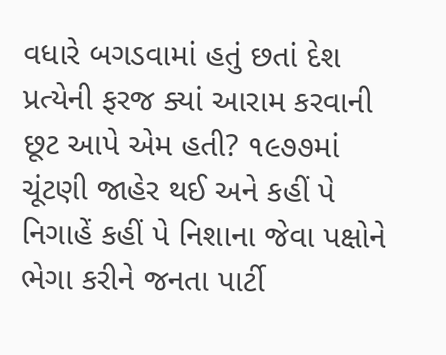વધારે બગડવામાં હતું છતાં દેશ પ્રત્યેની ફરજ ક્યાં આરામ કરવાની છૂટ આપે એમ હતી? ૧૯૭૭માં ચૂંટણી જાહેર થઈ અને કહીં પે નિગાહેં કહીં પે નિશાના જેવા પક્ષોને ભેગા કરીને જનતા પાર્ટી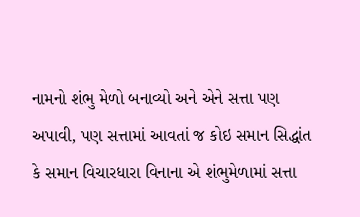નામનો શંભુ મેળો બનાવ્યો અને એને સત્તા પણ અપાવી, પણ સત્તામાં આવતાં જ કોઇ સમાન સિદ્ધાંત કે સમાન વિચારધારા વિનાના એ શંભુમેળામાં સત્તા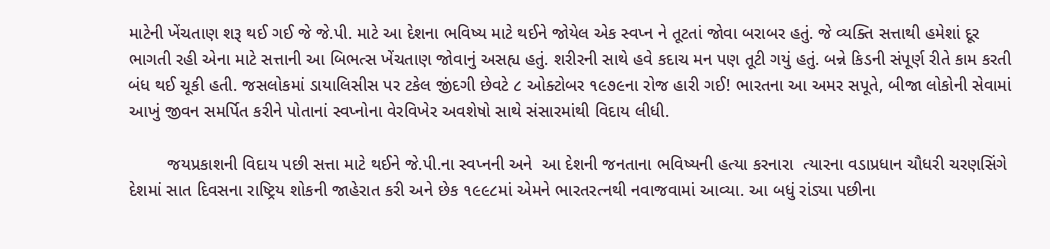માટેની ખેંચતાણ શરૂ થઈ ગઈ જે જે.પી. માટે આ દેશના ભવિષ્ય માટે થઈને જોયેલ એક સ્વપ્ન ને તૂટતાં જોવા બરાબર હતું. જે વ્યક્તિ સત્તાથી હમેશાં દૂર ભાગતી રહી એના માટે સત્તાની આ બિભત્સ ખેંચતાણ જોવાનું અસહ્ય હતું. શરીરની સાથે હવે કદાચ મન પણ તૂટી ગયું હતું. બન્ને કિડની સંપૂર્ણ રીતે કામ કરતી બંધ થઈ ચૂકી હતી. જસલોકમાં ડાયાલિસીસ પર ટકેલ જીંદગી છેવટે ૮ ઓક્ટોબર ૧૯૭૯ના રોજ હારી ગઈ! ભારતના આ અમર સપૂતે, બીજા લોકોની સેવામાં આખું જીવન સમર્પિત કરીને પોતાનાં સ્વપ્નોના વેરવિખેર અવશેષો સાથે સંસારમાંથી વિદાય લીધી.

        જયપ્રકાશની વિદાય પછી સત્તા માટે થઈને જે.પી.ના સ્વપ્નની અને  આ દેશની જનતાના ભવિષ્યની હત્યા કરનારા  ત્યારના વડાપ્રધાન ચૌધરી ચરણસિંગે દેશમાં સાત દિવસના રાષ્ટ્રિય શોકની જાહેરાત કરી અને છેક ૧૯૯૮માં એમને ભારતરત્નથી નવાજવામાં આવ્યા. આ બધું રાંડ્યા પછીના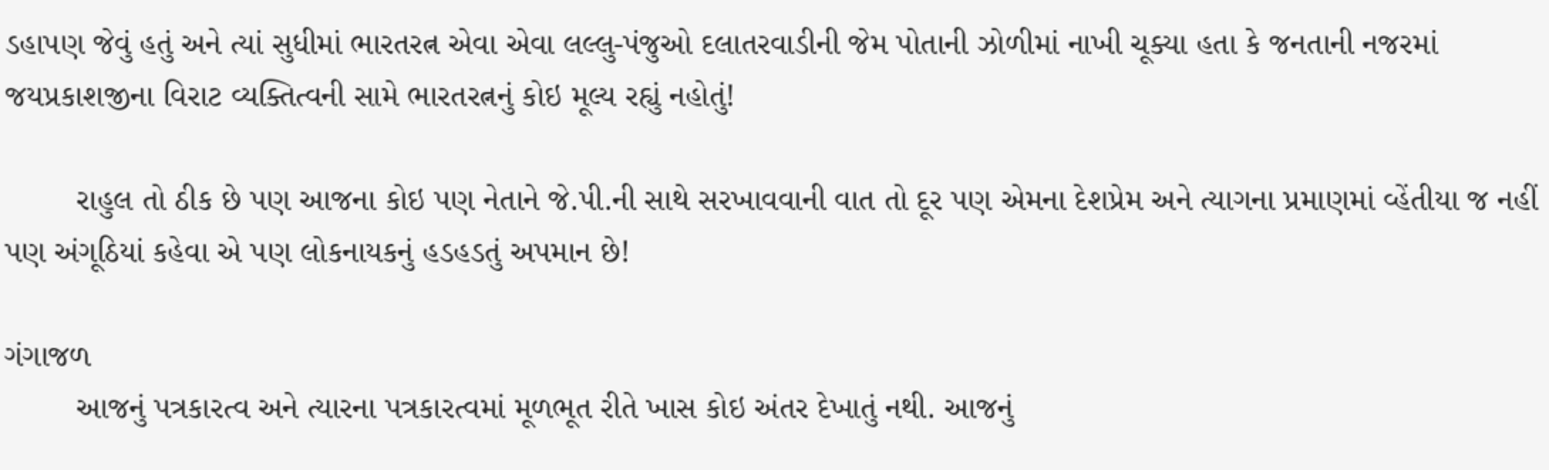ડહાપણ જેવું હતું અને ત્યાં સુધીમાં ભારતરત્ન એવા એવા લલ્લુ-પંજુઓ દલાતરવાડીની જેમ પોતાની ઝોળીમાં નાખી ચૂક્યા હતા કે જનતાની નજરમાં જયપ્રકાશજીના વિરાટ વ્યક્તિત્વની સામે ભારતરત્નનું કોઇ મૂલ્ય રહ્યું નહોતું!

        રાહુલ તો ઠીક છે પણ આજના કોઇ પણ નેતાને જે.પી.ની સાથે સરખાવવાની વાત તો દૂર પણ એમના દેશપ્રેમ અને ત્યાગના પ્રમાણમાં વ્હેંતીયા જ નહીં પણ અંગૂઠિયાં કહેવા એ પણ લોકનાયકનું હડહડતું અપમાન છે!

ગંગાજળ
        આજનું પત્રકારત્વ અને ત્યારના પત્રકારત્વમાં મૂળભૂત રીતે ખાસ કોઇ અંતર દેખાતું નથી. આજનું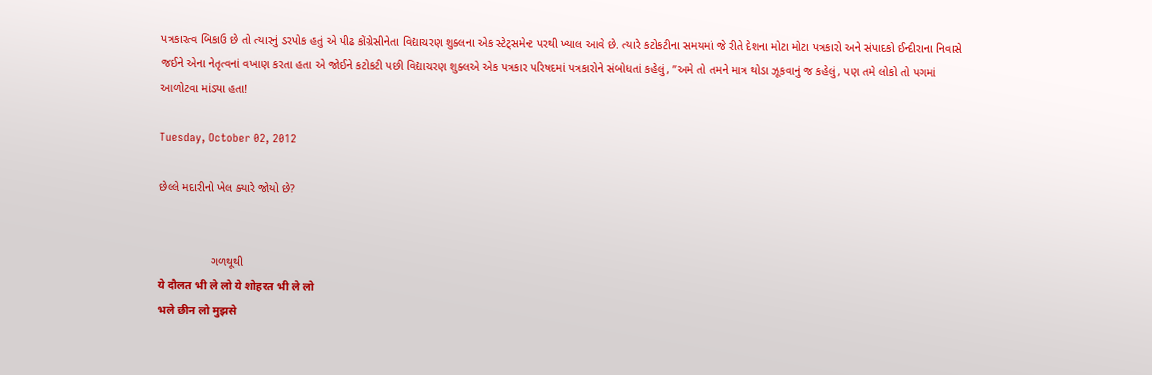પત્રકારત્વ બિકાઉ છે તો ત્યારનું ડરપોક હતું એ પીઢ કોંગ્રેસીનેતા વિદ્યાચરણ શુક્લના એક સ્ટેટ્સમેન્ટ પરથી ખ્યાલ આવે છે. ત્યારે કટોકટીના સમયમાં જે રીતે દેશના મોટા મોટા પત્રકારો અને સંપાદકો ઈન્દીરાના નિવાસે જઈને એના નેતૃત્વનાં વખાણ કરતા હતા એ જોઈને કટોકટી પછી વિદ્યાચરણ શુક્લએ એક પત્રકાર પરિષદમાં પત્રકારોને સંબોધતાં કહેલું, ”અમે તો તમને માત્ર થોડા ઝૂકવાનું જ કહેલું, પણ તમે લોકો તો પગમાં આળોટવા માંડ્યા હતા!

Tuesday, October 02, 2012

છેલ્લે મદારીનો ખેલ ક્યારે જોયો છે?


                ગળથૂથી
ये दौलत भी ले लो ये शोहरत भी ले लो
भले छीन लो मुझसे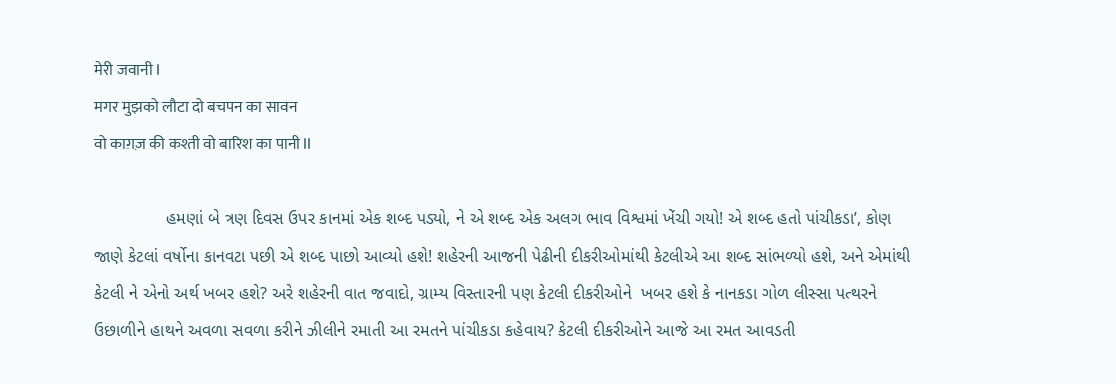मेरी जवानी l
मगर मुझको लौटा दो बचपन का सावन
वो काग़ज़ की कश्ती वो बारिश का पानी ll

               હમણાં બે ત્રણ દિવસ ઉપર કાનમાં એક શબ્દ પડ્યો, ને એ શબ્દ એક અલગ ભાવ વિશ્વમાં ખેંચી ગયો! એ શબ્દ હતો પાંચીકડા’, કોણ જાણે કેટલાં વર્ષોના કાનવટા પછી એ શબ્દ પાછો આવ્યો હશે! શહેરની આજની પેઢીની દીકરીઓમાંથી કેટલીએ આ શબ્દ સાંભળ્યો હશે, અને એમાંથી કેટલી ને એનો અર્થ ખબર હશે? અરે શહેરની વાત જવાદો, ગ્રામ્ય વિસ્તારની પણ કેટલી દીકરીઓને  ખબર હશે કે નાનકડા ગોળ લીસ્સા પત્થરને ઉછાળીને હાથને અવળા સવળા કરીને ઝીલીને રમાતી આ રમતને પાંચીકડા કહેવાય? કેટલી દીકરીઓને આજે આ રમત આવડતી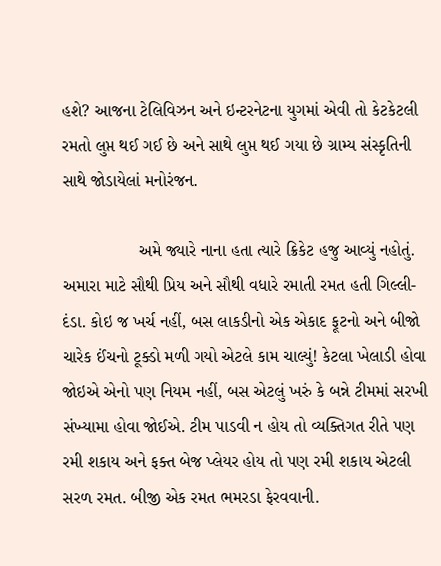હશે? આજના ટેલિવિઝન અને ઇન્ટરનેટના યુગમાં એવી તો કેટકેટલી રમતો લુપ્ત થઈ ગઈ છે અને સાથે લુપ્ત થઈ ગયા છે ગ્રામ્ય સંસ્કૃતિની સાથે જોડાયેલાં મનોરંજન.

                અમે જ્યારે નાના હતા ત્યારે ક્રિકેટ હજુ આવ્યું નહોતું. અમારા માટે સૌથી પ્રિય અને સૌથી વધારે રમાતી રમત હતી ગિલ્લી-દંડા. કોઇ જ ખર્ચ નહીં, બસ લાકડીનો એક એકાદ ફૂટનો અને બીજો ચારેક ઈંચનો ટૂક્ડો મળી ગયો એટલે કામ ચાલ્યું! કેટલા ખેલાડી હોવા જોઇએ એનો પણ નિયમ નહીં, બસ એટલું ખરું કે બન્ને ટીમમાં સરખી સંખ્યામા હોવા જોઈએ. ટીમ પાડવી ન હોય તો વ્યક્તિગત રીતે પણ રમી શકાય અને ફક્ત બેજ પ્લેયર હોય તો પણ રમી શકાય એટલી સરળ રમત. બીજી એક રમત ભમરડા ફેરવવાની.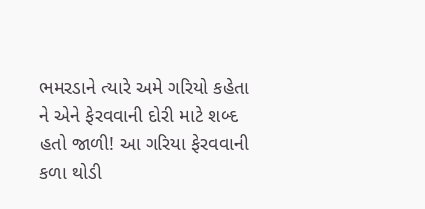ભમરડાને ત્યારે અમે ગરિયો કહેતા ને એને ફેરવવાની દોરી માટે શબ્દ હતો જાળી! આ ગરિયા ફેરવવાની કળા થોડી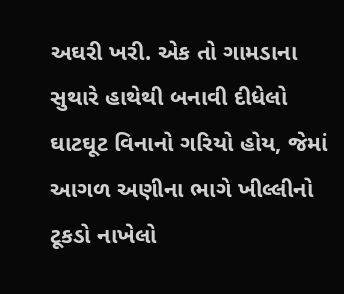અઘરી ખરી. એક તો ગામડાના સુથારે હાથેથી બનાવી દીધેલો ઘાટઘૂટ વિનાનો ગરિયો હોય, જેમાં આગળ અણીના ભાગે ખીલ્લીનો ટૂકડો નાખેલો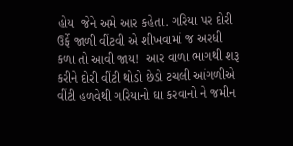હોય  જેને અમે આર કહેતા. ગરિયા પર દોરી ઉર્ફે જાળી વીંટવી એ શીખવામાં જ અરધી કળા તો આવી જાય!  આર વાળા ભાગથી શરૂ કરીને દોરી વીંટી થોડો છેડો ટચલી આંગળીએ વીંટી હળવેથી ગરિયાનો ઘા કરવાનો ને જમીન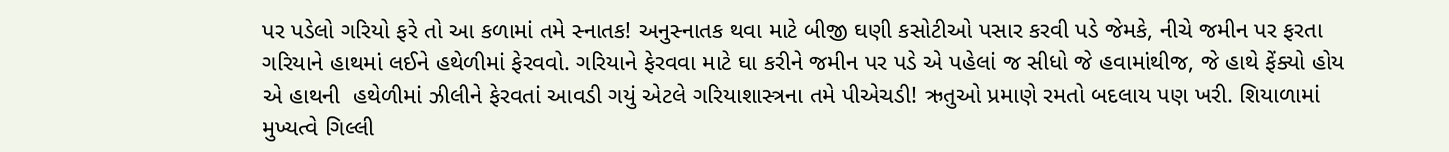પર પડેલો ગરિયો ફરે તો આ કળામાં તમે સ્નાતક! અનુસ્નાતક થવા માટે બીજી ઘણી કસોટીઓ પસાર કરવી પડે જેમકે, નીચે જમીન પર ફરતા ગરિયાને હાથમાં લઈને હથેળીમાં ફેરવવો. ગરિયાને ફેરવવા માટે ઘા કરીને જમીન પર પડે એ પહેલાં જ સીધો જે હવામાંથીજ, જે હાથે ફેંક્યો હોય એ હાથની  હથેળીમાં ઝીલીને ફેરવતાં આવડી ગયું એટલે ગરિયાશાસ્ત્રના તમે પીએચડી! ઋતુઓ પ્રમાણે રમતો બદલાય પણ ખરી. શિયાળામાં મુખ્યત્વે ગિલ્લી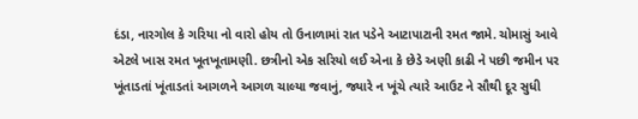દંડા, નારગોલ કે ગરિયા નો વારો હોય તો ઉનાળામાં રાત પડેને આટાપાટાની રમત જામે. ચોમાસું આવે એટલે ખાસ રમત ખૂતખૂતામણી. છત્રીનો એક સરિયો લઈ એના કે છેડે અણી કાઢી ને પછી જમીન પર ખૂંતાડતાં ખૂંતાડતાં આગળને આગળ ચાલ્યા જવાનું, જ્યારે ન ખૂંચે ત્યારે આઉટ ને સૌથી દૂર સુધી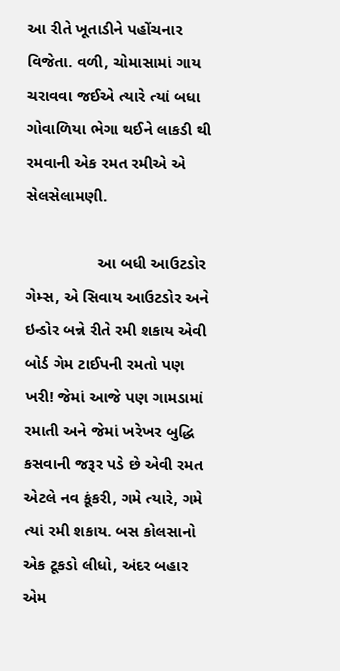આ રીતે ખૂતાડીને પહોંચનાર વિજેતા. વળી, ચોમાસામાં ગાય ચરાવવા જઈએ ત્યારે ત્યાં બધા ગોવાળિયા ભેગા થઈને લાકડી થી રમવાની એક રમત રમીએ એ સેલસેલામણી.

                આ બધી આઉટડોર ગેમ્સ, એ સિવાય આઉટડોર અને ઇન્ડોર બન્ને રીતે રમી શકાય એવી બોર્ડ ગેમ ટાઈપની રમતો પણ ખરી! જેમાં આજે પણ ગામડામાં રમાતી અને જેમાં ખરેખર બુદ્ધિ કસવાની જરૂર પડે છે એવી રમત એટલે નવ કૂંકરી, ગમે ત્યારે, ગમે ત્યાં રમી શકાય. બસ કોલસાનો એક ટૂકડો લીધો, અંદર બહાર એમ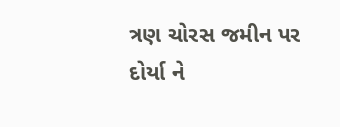ત્રણ ચોરસ જમીન પર દોર્યા ને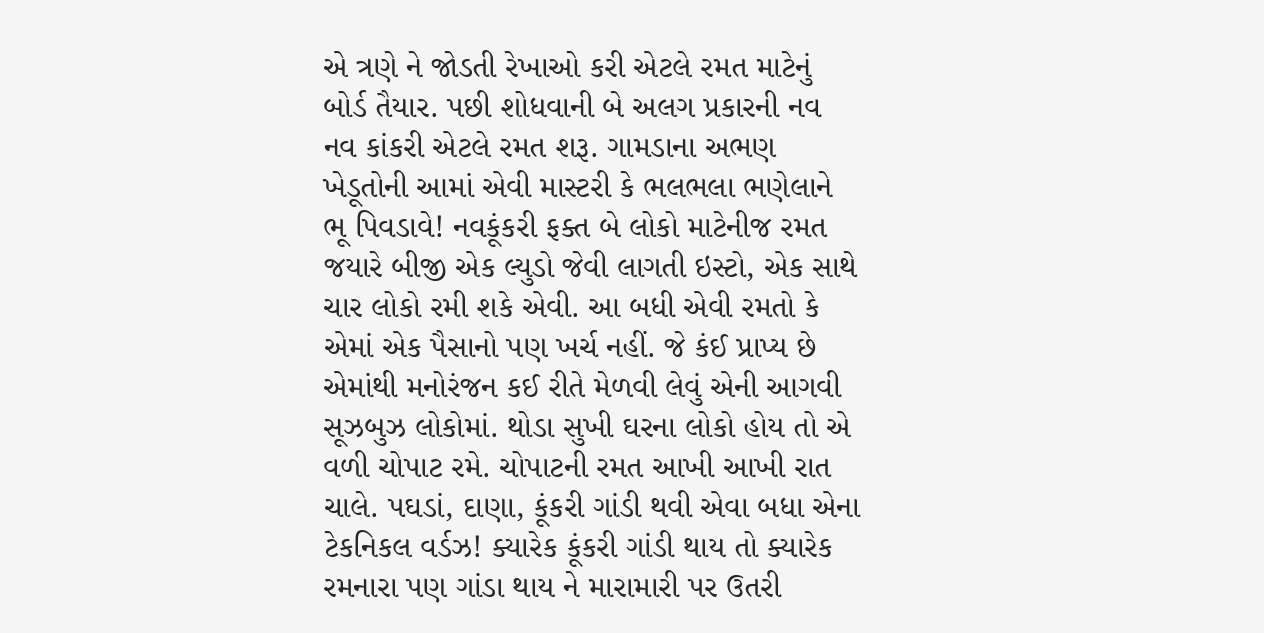એ ત્રણે ને જોડતી રેખાઓ કરી એટલે રમત માટેનું બોર્ડ તૈયાર. પછી શોધવાની બે અલગ પ્રકારની નવ નવ કાંકરી એટલે રમત શરૂ. ગામડાના અભણ ખેડૂતોની આમાં એવી માસ્ટરી કે ભલભલા ભણેલાને ભૂ પિવડાવે! નવકૂંકરી ફક્ત બે લોકો માટેનીજ રમત જયારે બીજી એક લ્યુડો જેવી લાગતી ઇસ્ટો, એક સાથે ચાર લોકો રમી શકે એવી. આ બધી એવી રમતો કે એમાં એક પૈસાનો પણ ખર્ચ નહીં. જે કંઈ પ્રાપ્ય છે એમાંથી મનોરંજન કઈ રીતે મેળવી લેવું એની આગવી સૂઝબુઝ લોકોમાં. થોડા સુખી ઘરના લોકો હોય તો એ વળી ચોપાટ રમે. ચોપાટની રમત આખી આખી રાત ચાલે. પઘડાં, દાણા, કૂંકરી ગાંડી થવી એવા બધા એના ટેકનિકલ વર્ડઝ! ક્યારેક કૂંકરી ગાંડી થાય તો ક્યારેક રમનારા પણ ગાંડા થાય ને મારામારી પર ઉતરી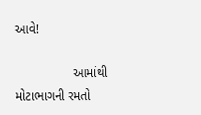આવે!

                આમાંથી મોટાભાગની રમતો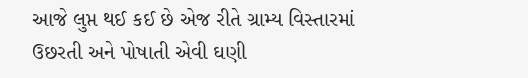આજે લુપ્ત થઈ કઈ છે એજ રીતે ગ્રામ્ય વિસ્તારમાં ઉછરતી અને પોષાતી એવી ઘણી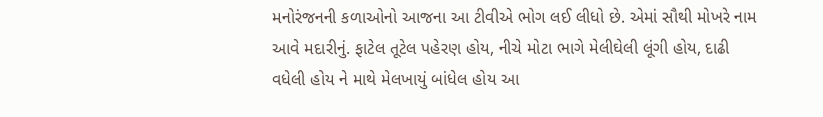મનોરંજનની કળાઓનો આજના આ ટીવીએ ભોગ લઈ લીધો છે. એમાં સૌથી મોખરે નામ આવે મદારીનું. ફાટેલ તૂટેલ પહેરણ હોય, નીચે મોટા ભાગે મેલીઘેલી લૂંગી હોય, દાઢી વધેલી હોય ને માથે મેલખાયું બાંધેલ હોય આ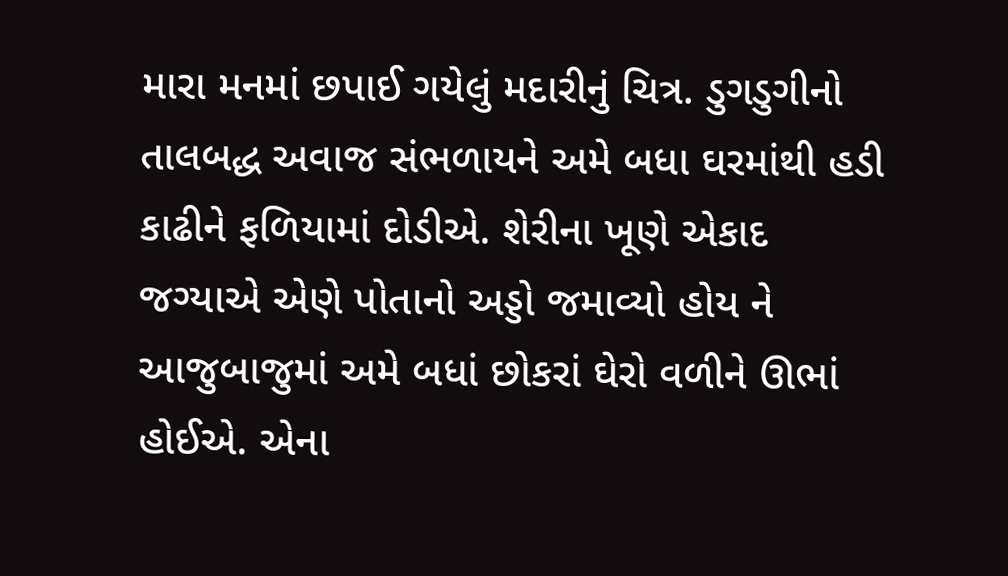મારા મનમાં છપાઈ ગયેલું મદારીનું ચિત્ર. ડુગડુગીનો તાલબદ્ધ અવાજ સંભળાયને અમે બધા ઘરમાંથી હડી કાઢીને ફળિયામાં દોડીએ. શેરીના ખૂણે એકાદ જગ્યાએ એણે પોતાનો અડ્ડો જમાવ્યો હોય ને આજુબાજુમાં અમે બધાં છોકરાં ઘેરો વળીને ઊભાં હોઈએ. એના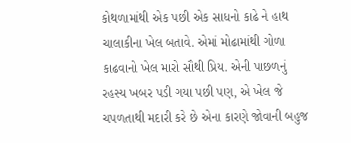કોથળામાંથી એક પછી એક સાધનો કાઢે ને હાથ ચાલાકીના ખેલ બતાવે. એમાં મોઢામાંથી ગોળા કાઢવાનો ખેલ મારો સૌથી પ્રિય. એની પાછળનું રહસ્ય ખબર પડી ગયા પછી પણ, એ ખેલ જે ચપળતાથી મદારી કરે છે એના કારણે જોવાની બહુજ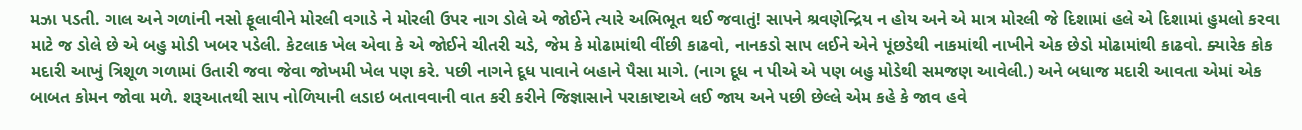મઝા પડતી. ગાલ અને ગળાંની નસો ફૂલાવીને મોરલી વગાડે ને મોરલી ઉપર નાગ ડોલે એ જોઈને ત્યારે અભિભૂત થઈ જવાતું! સાપને શ્રવણેન્દ્રિય ન હોય અને એ માત્ર મોરલી જે દિશામાં હલે એ દિશામાં હુમલો કરવા માટે જ ડોલે છે એ બહુ મોડી ખબર પડેલી. કેટલાક ખેલ એવા કે એ જોઈને ચીતરી ચડે, જેમ કે મોઢામાંથી વીંછી કાઢવો, નાનકડો સાપ લઈને એને પૂંછડેથી નાકમાંથી નાખીને એક છેડો મોઢામાંથી કાઢવો. ક્યારેક કોક મદારી આખું ત્રિશૂળ ગળામાં ઉતારી જવા જેવા જોખમી ખેલ પણ કરે. પછી નાગને દૂધ પાવાને બહાને પૈસા માગે. (નાગ દૂધ ન પીએ એ પણ બહુ મોડેથી સમજણ આવેલી.) અને બધાજ મદારી આવતા એમાં એક બાબત કોમન જોવા મળે. શરૂઆતથી સાપ નોળિયાની લડાઇ બતાવવાની વાત કરી કરીને જિજ્ઞાસાને પરાકાષ્ટાએ લઈ જાય અને પછી છેલ્લે એમ કહે કે જાવ હવે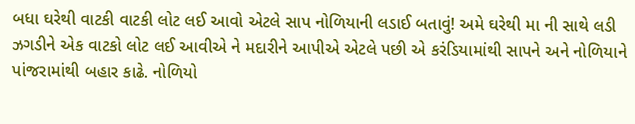બધા ઘરેથી વાટકી વાટકી લોટ લઈ આવો એટલે સાપ નોળિયાની લડાઈ બતાવું! અમે ઘરેથી મા ની સાથે લડી ઝગડીને એક વાટકો લોટ લઈ આવીએ ને મદારીને આપીએ એટલે પછી એ કરંડિયામાંથી સાપને અને નોળિયાને પાંજરામાંથી બહાર કાઢે. નોળિયો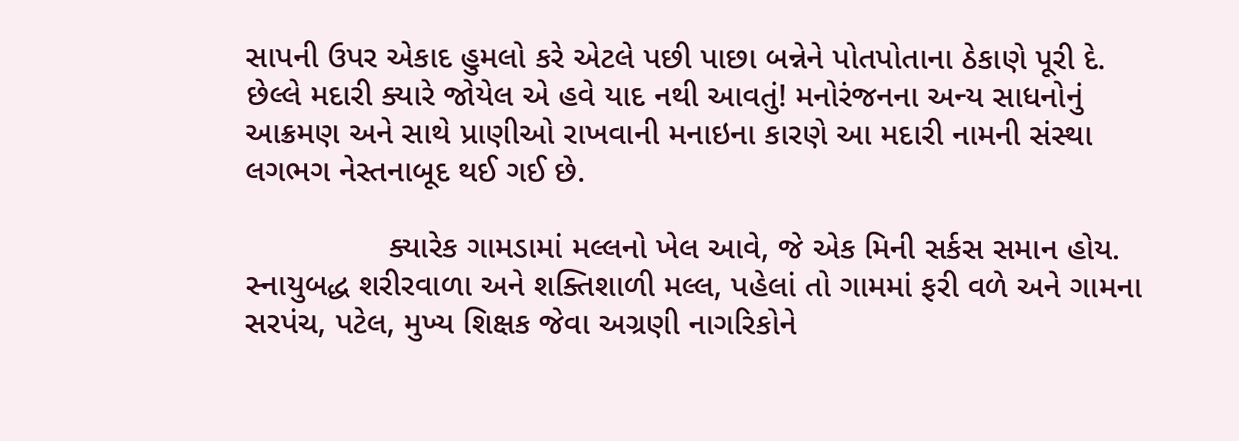સાપની ઉપર એકાદ હુમલો કરે એટલે પછી પાછા બન્નેને પોતપોતાના ઠેકાણે પૂરી દે. છેલ્લે મદારી ક્યારે જોયેલ એ હવે યાદ નથી આવતું! મનોરંજનના અન્ય સાધનોનું આક્રમણ અને સાથે પ્રાણીઓ રાખવાની મનાઇના કારણે આ મદારી નામની સંસ્થા લગભગ નેસ્તનાબૂદ થઈ ગઈ છે.

                ક્યારેક ગામડામાં મલ્લનો ખેલ આવે, જે એક મિની સર્કસ સમાન હોય. સ્નાયુબદ્ધ શરીરવાળા અને શક્તિશાળી મલ્લ, પહેલાં તો ગામમાં ફરી વળે અને ગામના સરપંચ, પટેલ, મુખ્ય શિક્ષક જેવા અગ્રણી નાગરિકોને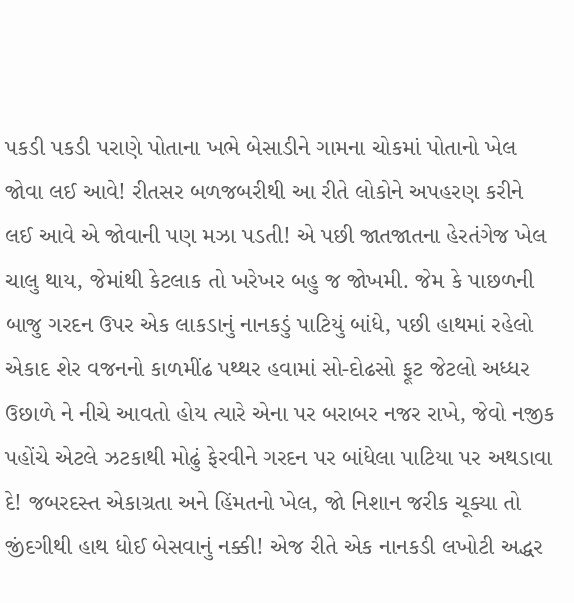પકડી પકડી પરાણે પોતાના ખભે બેસાડીને ગામના ચોકમાં પોતાનો ખેલ જોવા લઈ આવે! રીતસર બળજબરીથી આ રીતે લોકોને અપહરણ કરીને લઈ આવે એ જોવાની પણ મઝા પડતી! એ પછી જાતજાતના હેરતંગેજ ખેલ ચાલુ થાય, જેમાંથી કેટલાક તો ખરેખર બહુ જ જોખમી. જેમ કે પાછળની બાજુ ગરદન ઉપર એક લાકડાનું નાનકડું પાટિયું બાંધે, પછી હાથમાં રહેલો એકાદ શેર વજનનો કાળમીંઢ પથ્થર હવામાં સો-દોઢસો ફૂટ જેટલો અધ્ધર ઉછાળે ને નીચે આવતો હોય ત્યારે એના પર બરાબર નજર રાખે, જેવો નજીક પહોંચે એટલે ઝટકાથી મોઢું ફેરવીને ગરદન પર બાંધેલા પાટિયા પર અથડાવા દે! જબરદસ્ત એકાગ્રતા અને હિંમતનો ખેલ, જો નિશાન જરીક ચૂક્યા તો જીંદગીથી હાથ ધોઈ બેસવાનું નક્કી! એજ રીતે એક નાનકડી લખોટી અદ્ધર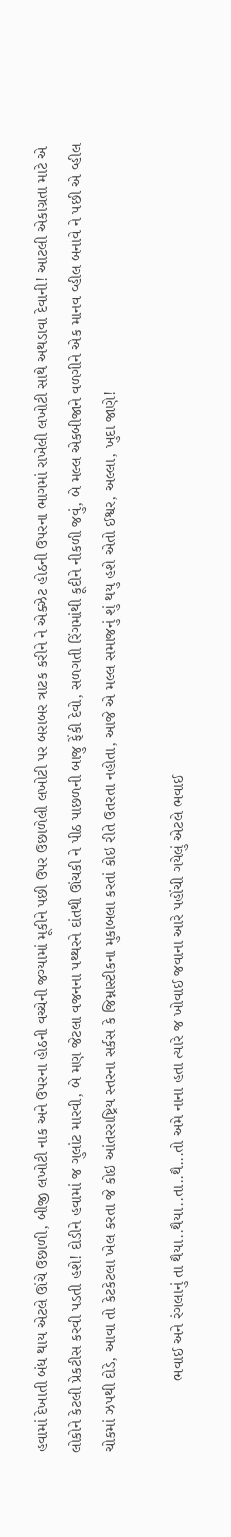હવામાં દેખાતી બંધ થાય એટલે ઊંચે ઉછાળી, બીજી લખોટી નાક અને ઉપરના હોઠની વચ્ચેની જગ્યામાં મૂકીને પછી ઉપર ઉછાળેલી લખોટી પર બરાબર ત્રાટક કરીને ને એક્ઝેટ હોઠની ઉપરના ભાગમાં રાખેલી લખોટી સાથે અથડાવા દેવાની! આટલી એકાગ્રતા માટે એ લોકોને કેટલી પ્રેકટીસ કરવી પડતી હશે! દોડીને હવામાં જ ગુલાંટ મારવી, બે મણ જેટલા વજનના પથ્થરને દાંતથી ઊંચકી ને પીઠ પાછળની બાજુ ફેંકી દેવો, સળગતી રિંગમાંથી કૂદીને નીકળી જવું, બે મલ્લ એકબીજાને વળગીને એક માનવ વ્હીલ બનાવે ને પછી એ વ્હીલ ચોકમાં ઝપથી દોડે, આવા તો કેટકેટલા ખેલ કરતા જે કોઇ આંતરરાષ્ટ્રિય સ્તરના સર્કસ કે જિમ્નાસ્ટીકના મુકાબલા કરતાં કોઇ રીતે ઉતરતા નહોતા, આજે એ મલ્લ સમાજનું શું થયુ હશે એતો ઈશ્વર, અલ્લા, ખુદા જાણે!

                ભવાઈ અને રંગલાનું તા થૈયા..થૈયા..તા..થૈ...તો અમે નાના હતા ત્યારે જ ખોવાઈ જવાના આરે પહોંચી ગયેલું એટલે ભવાઈ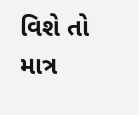વિશે તો માત્ર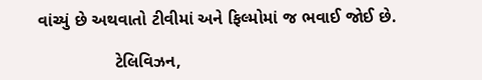વાંચ્યું છે અથવાતો ટીવીમાં અને ફિલ્મોમાં જ ભવાઈ જોઈ છે.

                ટેલિવિઝન,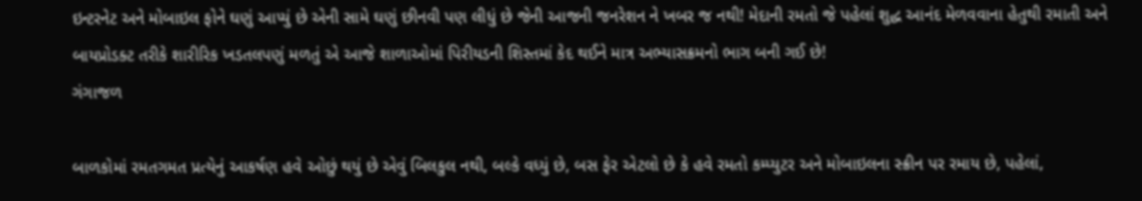ઇન્ટરનેટ અને મોબાઇલ ફોને ઘણું આપ્યું છે એની સામે ઘણું છીનવી પણ લીધું છે જેની આજની જનરેશન ને ખબર જ નથી! મેદાની રમતો જે પહેલાં શુદ્ધ આનંદ મેળવવાના હેતુથી રમાતી અને બાયપ્રોડક્ટ તરીકે શારીરિક ખડતલપણું મળતું એ આજે શાળાઓમાં પિરીયડની શિસ્તમાં કેદ થઈને માત્ર અભ્યાસક્રમનો ભાગ બની ગઈ છે!
ગંગાજળ

બાળકોમાં રમતગમત પ્રત્યેનું આકર્ષણ હવે ઓછું થયું છે એવું બિલકુલ નથી, બલ્કે વધ્યું છે, બસ ફેર એટલો છે કે હવે રમતો કમ્પ્યુટર અને મોબાઇલના સ્ક્રીન પર રમાય છે, પહેલાં,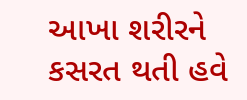આખા શરીરને કસરત થતી હવે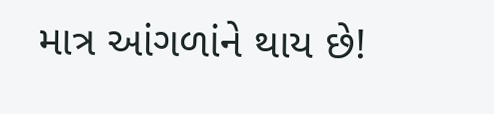માત્ર આંગળાંને થાય છે!